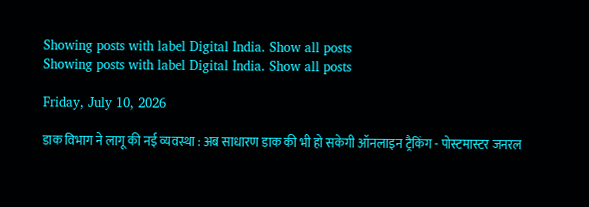Showing posts with label Digital India. Show all posts
Showing posts with label Digital India. Show all posts

Friday, July 10, 2026

डाक विभाग ने लागू की नई व्यवस्था : अब साधारण डाक की भी हो सकेगी ऑनलाइन ट्रैकिंग - पोस्टमास्टर जनरल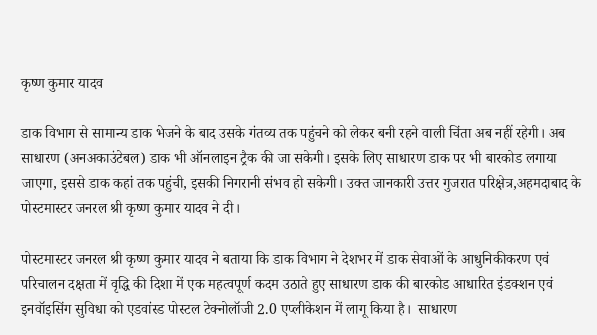कृष्ण कुमार यादव

डाक विभाग से सामान्य डाक भेजने के बाद उसके गंतव्य तक पहुंचने को लेकर बनी रहने वाली चिंता अब नहीं रहेगी। अब साधारण (अनअकाउंटेबल) डाक भी ऑनलाइन ट्रैक की जा सकेगी। इसके लिए साधारण डाक पर भी बारकोड लगाया जाएगा, इससे डाक कहां तक पहुंची, इसकी निगरानी संभव हो सकेगी। उक्त जानकारी उत्तर गुजरात परिक्षेत्र,अहमदाबाद के पोस्टमास्टर जनरल श्री कृष्ण कुमार यादव ने दी।

पोस्टमास्टर जनरल श्री कृष्ण कुमार यादव ने बताया कि डाक विभाग ने देशभर में डाक सेवाओं के आधुनिकीकरण एवं परिचालन दक्षता में वृद्धि की दिशा में एक महत्वपूर्ण कदम उठाते हुए साधारण डाक की बारकोड आधारित इंडक्शन एवं इनवॉइसिंग सुविधा को एडवांस्ड पोस्टल टेक्नोलॉजी 2.0 एप्लीकेशन में लागू किया है।  साधारण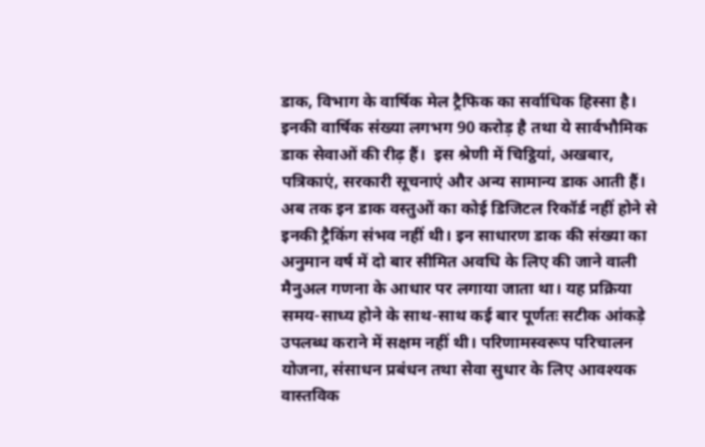डाक, विभाग के वार्षिक मेल ट्रैफिक का सर्वाधिक हिस्सा है। इनकी वार्षिक संख्या लगभग 90 करोड़ है तथा ये सार्वभौमिक डाक सेवाओं की रीढ़ हैं।  इस श्रेणी में चिट्ठियां, अखबार, पत्रिकाएं, सरकारी सूचनाएं और अन्य सामान्य डाक आती हैं। अब तक इन डाक वस्तुओं का कोई डिजिटल रिकॉर्ड नहीं होने से इनकी ट्रैकिंग संभव नहीं थी। इन साधारण डाक की संख्या का अनुमान वर्ष में दो बार सीमित अवधि के लिए की जाने वाली मैनुअल गणना के आधार पर लगाया जाता था। यह प्रक्रिया समय-साध्य होने के साथ-साथ कई बार पूर्णतः सटीक आंकड़े उपलब्ध कराने में सक्षम नहीं थी। परिणामस्वरूप परिचालन योजना, संसाधन प्रबंधन तथा सेवा सुधार के लिए आवश्यक वास्तविक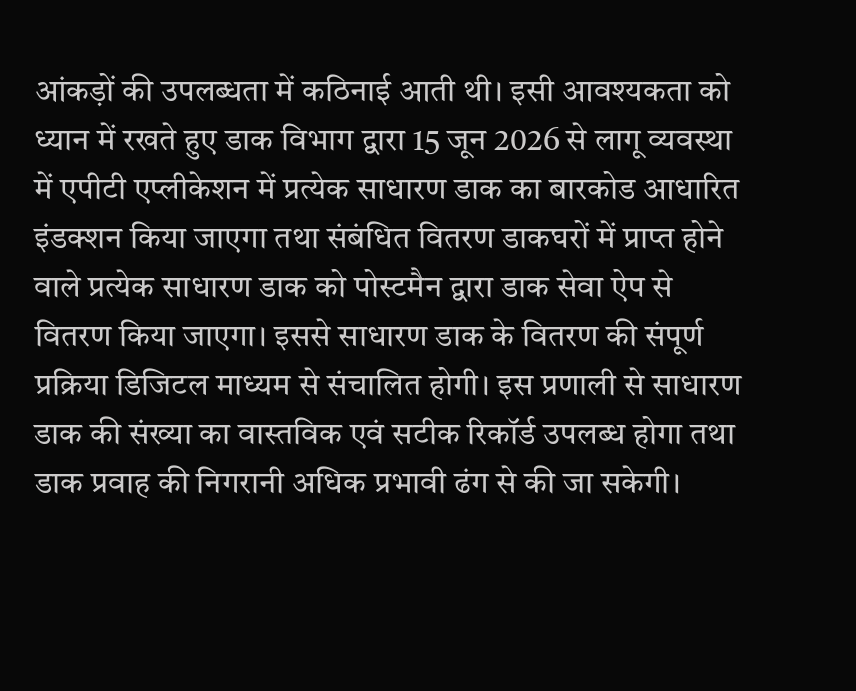आंकड़ों की उपलब्धता में कठिनाई आती थी। इसी आवश्यकता को ध्यान में रखते हुए डाक विभाग द्वारा 15 जून 2026 से लागू व्यवस्था में एपीटी एप्लीकेशन में प्रत्येक साधारण डाक का बारकोड आधारित इंडक्शन किया जाएगा तथा संबंधित वितरण डाकघरों में प्राप्त होने वाले प्रत्येक साधारण डाक को पोस्टमैन द्वारा डाक सेवा ऐप से वितरण किया जाएगा। इससे साधारण डाक के वितरण की संपूर्ण प्रक्रिया डिजिटल माध्यम से संचालित होगी। इस प्रणाली से साधारण डाक की संख्या का वास्तविक एवं सटीक रिकॉर्ड उपलब्ध होगा तथा डाक प्रवाह की निगरानी अधिक प्रभावी ढंग से की जा सकेगी।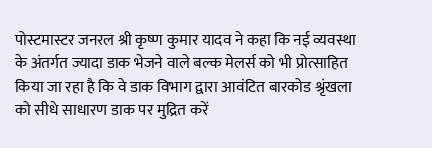पोस्टमास्टर जनरल श्री कृष्ण कुमार यादव ने कहा कि नई व्यवस्था के अंतर्गत ज्यादा डाक भेजने वाले बल्क मेलर्स को भी प्रोत्साहित किया जा रहा है कि वे डाक विभाग द्वारा आवंटित बारकोड श्रृंखला को सीधे साधारण डाक पर मुद्रित करें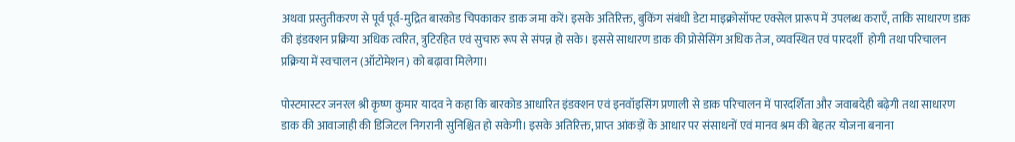अथवा प्रस्तुतीकरण से पूर्व पूर्व-मुद्रित बारकोड चिपकाकर डाक जमा करें। इसके अतिरिक्त, बुकिंग संबंधी डेटा माइक्रोसॉफ्ट एक्सेल प्रारूप में उपलब्ध कराएँ, ताकि साधारण डाक की इंडक्शन प्रक्रिया अधिक त्वरित, त्रुटिरहित एवं सुचारु रूप से संपन्न हो सके। इससे साधारण डाक की प्रोसेसिंग अधिक तेज, व्यवस्थित एवं पारदर्शी  होगी तथा परिचालन प्रक्रिया में स्वचालन (ऑटोमेशन) को बढ़ावा मिलेगा।

पोस्टमास्टर जनरल श्री कृष्ण कुमार यादव ने कहा कि बारकोड आधारित इंडक्शन एवं इनवॉइसिंग प्रणाली से डाक परिचालन में पारदर्शिता और जवाबदेही बढ़ेगी तथा साधारण डाक की आवाजाही की डिजिटल निगरानी सुनिश्चित हो सकेगी। इसके अतिरिक्त, प्राप्त आंकड़ों के आधार पर संसाधनों एवं मानव श्रम की बेहतर योजना बनाना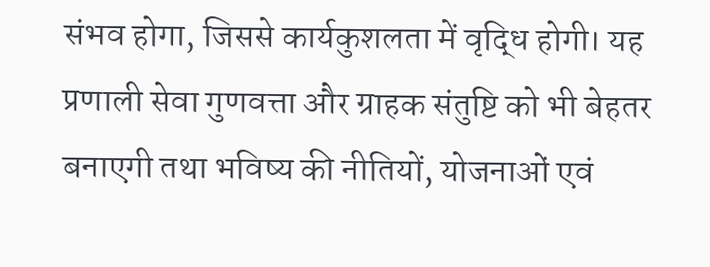संभव होगा, जिससे कार्यकुशलता में वृद्धि होगी। यह प्रणाली सेवा गुणवत्ता और ग्राहक संतुष्टि को भी बेहतर बनाएगी तथा भविष्य की नीतियों, योजनाओं एवं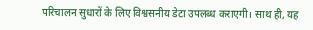परिचालन सुधारों के लिए विश्वसनीय डेटा उपलब्ध कराएगी। साथ ही, यह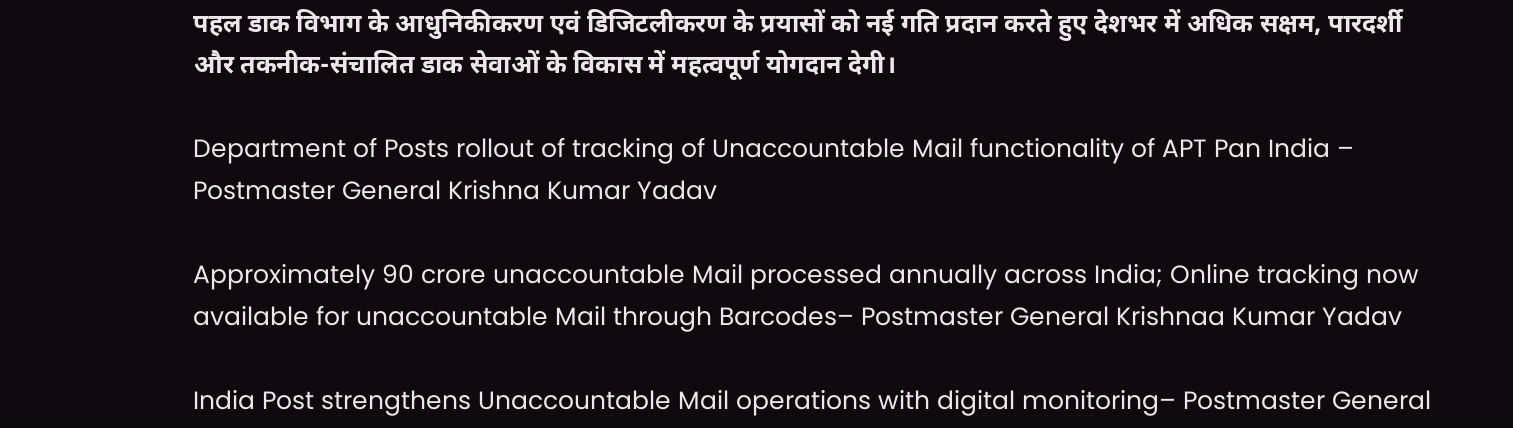पहल डाक विभाग के आधुनिकीकरण एवं डिजिटलीकरण के प्रयासों को नई गति प्रदान करते हुए देशभर में अधिक सक्षम, पारदर्शी और तकनीक-संचालित डाक सेवाओं के विकास में महत्वपूर्ण योगदान देगी।

Department of Posts rollout of tracking of Unaccountable Mail functionality of APT Pan India – Postmaster General Krishna Kumar Yadav

Approximately 90 crore unaccountable Mail processed annually across India; Online tracking now available for unaccountable Mail through Barcodes– Postmaster General Krishnaa Kumar Yadav

India Post strengthens Unaccountable Mail operations with digital monitoring– Postmaster General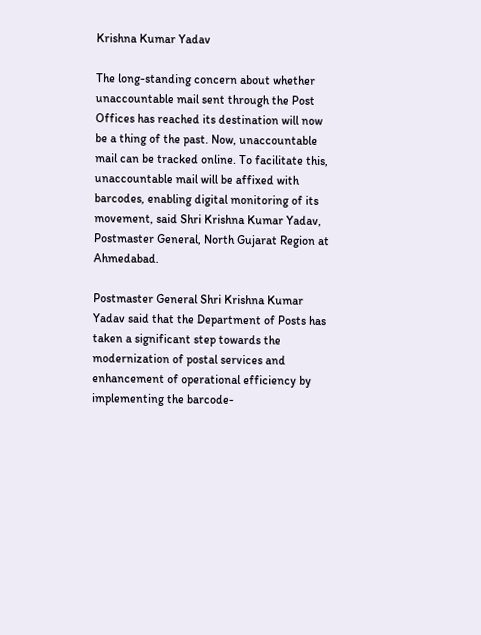Krishna Kumar Yadav

The long-standing concern about whether unaccountable mail sent through the Post Offices has reached its destination will now be a thing of the past. Now, unaccountable mail can be tracked online. To facilitate this, unaccountable mail will be affixed with barcodes, enabling digital monitoring of its movement, said Shri Krishna Kumar Yadav, Postmaster General, North Gujarat Region at Ahmedabad.

Postmaster General Shri Krishna Kumar Yadav said that the Department of Posts has taken a significant step towards the modernization of postal services and enhancement of operational efficiency by implementing the barcode-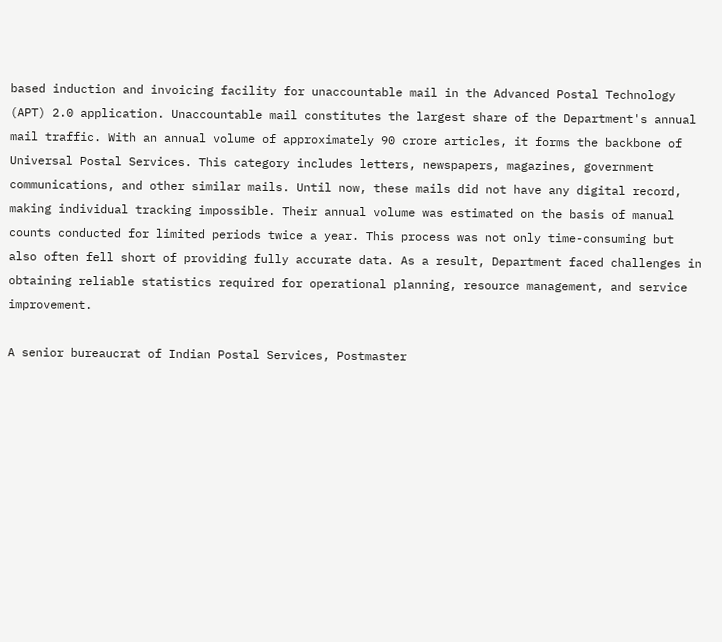based induction and invoicing facility for unaccountable mail in the Advanced Postal Technology (APT) 2.0 application. Unaccountable mail constitutes the largest share of the Department's annual mail traffic. With an annual volume of approximately 90 crore articles, it forms the backbone of Universal Postal Services. This category includes letters, newspapers, magazines, government communications, and other similar mails. Until now, these mails did not have any digital record, making individual tracking impossible. Their annual volume was estimated on the basis of manual counts conducted for limited periods twice a year. This process was not only time-consuming but also often fell short of providing fully accurate data. As a result, Department faced challenges in obtaining reliable statistics required for operational planning, resource management, and service improvement.

A senior bureaucrat of Indian Postal Services, Postmaster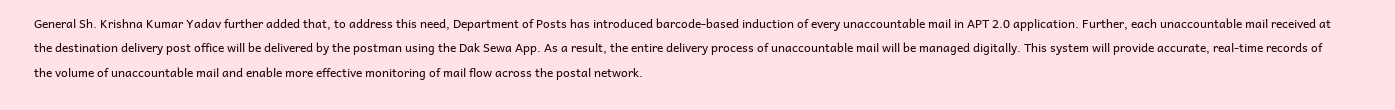General Sh. Krishna Kumar Yadav further added that, to address this need, Department of Posts has introduced barcode-based induction of every unaccountable mail in APT 2.0 application. Further, each unaccountable mail received at the destination delivery post office will be delivered by the postman using the Dak Sewa App. As a result, the entire delivery process of unaccountable mail will be managed digitally. This system will provide accurate, real-time records of the volume of unaccountable mail and enable more effective monitoring of mail flow across the postal network.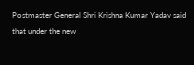Postmaster General Shri Krishna Kumar Yadav said that under the new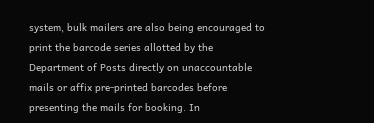system, bulk mailers are also being encouraged to print the barcode series allotted by the Department of Posts directly on unaccountable mails or affix pre-printed barcodes before presenting the mails for booking. In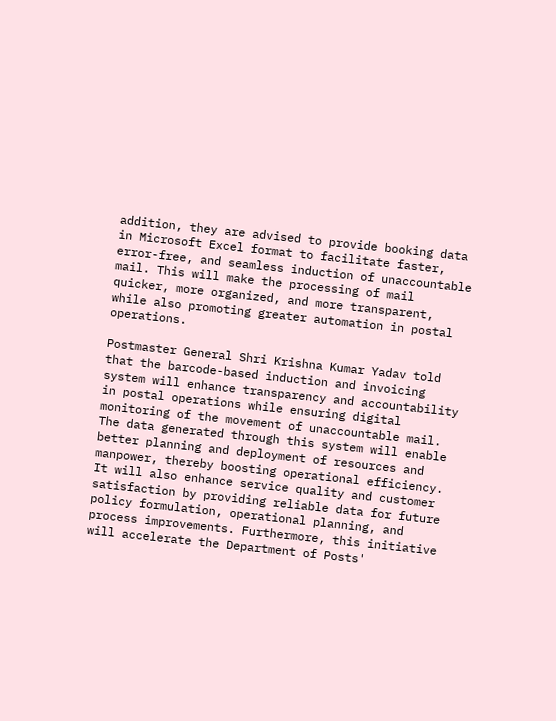addition, they are advised to provide booking data in Microsoft Excel format to facilitate faster, error-free, and seamless induction of unaccountable mail. This will make the processing of mail quicker, more organized, and more transparent, while also promoting greater automation in postal operations.

Postmaster General Shri Krishna Kumar Yadav told that the barcode-based induction and invoicing system will enhance transparency and accountability in postal operations while ensuring digital monitoring of the movement of unaccountable mail. The data generated through this system will enable better planning and deployment of resources and manpower, thereby boosting operational efficiency. It will also enhance service quality and customer satisfaction by providing reliable data for future policy formulation, operational planning, and process improvements. Furthermore, this initiative will accelerate the Department of Posts'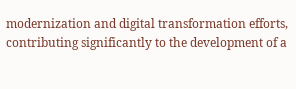modernization and digital transformation efforts, contributing significantly to the development of a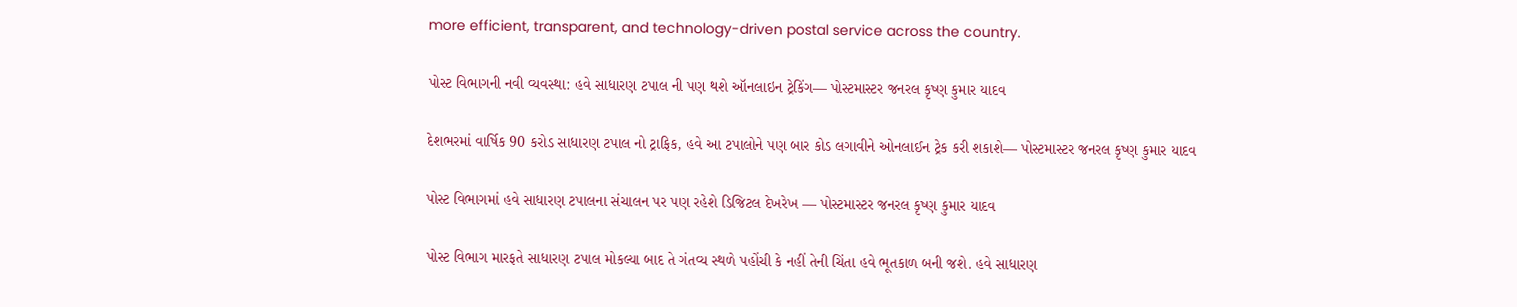more efficient, transparent, and technology-driven postal service across the country.

પોસ્ટ વિભાગની નવી વ્યવસ્થા: હવે સાધારણ ટપાલ ની પણ થશે ઑનલાઇન ટ્રેકિંગ— પોસ્ટમાસ્ટર જનરલ કૃષ્ણ કુમાર યાદવ

દેશભરમાં વાર્ષિક 90 કરોડ સાધારણ ટપાલ નો ટ્રાફિક, હવે આ ટપાલોને પણ બાર કોડ લગાવીને ઓનલાઈન ટ્રેક કરી શકાશે— પોસ્ટમાસ્ટર જનરલ કૃષ્ણ કુમાર યાદવ

પોસ્ટ વિભાગમાં હવે સાધારણ ટપાલના સંચાલન પર પણ રહેશે ડિજિટલ દેખરેખ — પોસ્ટમાસ્ટર જનરલ કૃષ્ણ કુમાર યાદવ

પોસ્ટ વિભાગ મારફતે સાધારણ ટપાલ મોકલ્યા બાદ તે ગંતવ્ય સ્થળે પહોંચી કે નહીં તેની ચિંતા હવે ભૂતકાળ બની જશે. હવે સાધારણ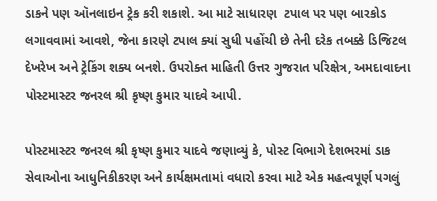ડાકને પણ ઑનલાઇન ટ્રેક કરી શકાશે. આ માટે સાધારણ  ટપાલ પર પણ બારકોડ લગાવવામાં આવશે, જેના કારણે ટપાલ ક્યાં સુધી પહોંચી છે તેની દરેક તબક્કે ડિજિટલ દેખરેખ અને ટ્રેકિંગ શક્ય બનશે. ઉપરોક્ત માહિતી ઉત્તર ગુજરાત પરિક્ષેત્ર, અમદાવાદના પોસ્ટમાસ્ટર જનરલ શ્રી કૃષ્ણ કુમાર યાદવે આપી.

પોસ્ટમાસ્ટર જનરલ શ્રી કૃષ્ણ કુમાર યાદવે જણાવ્યું કે, પોસ્ટ વિભાગે દેશભરમાં ડાક સેવાઓના આધુનિકીકરણ અને કાર્યક્ષમતામાં વધારો કરવા માટે એક મહત્વપૂર્ણ પગલું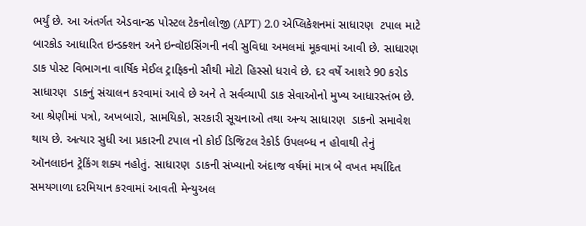ભર્યું છે. આ અંતર્ગત એડવાન્સ્ડ પોસ્ટલ ટેકનોલોજી (APT) 2.0 એપ્લિકેશનમાં સાધારણ  ટપાલ માટે બારકોડ આધારિત ઇન્ડક્શન અને ઇન્વૉઇસિંગની નવી સુવિધા અમલમાં મૂકવામાં આવી છે. સાધારણ  ડાક પોસ્ટ વિભાગના વાર્ષિક મેઈલ ટ્રાફિકનો સૌથી મોટો હિસ્સો ધરાવે છે. દર વર્ષે આશરે 90 કરોડ સાધારણ  ડાકનું સંચાલન કરવામાં આવે છે અને તે સર્વવ્યાપી ડાક સેવાઓનો મુખ્ય આધારસ્તંભ છે. આ શ્રેણીમાં પત્રો, અખબારો, સામયિકો, સરકારી સૂચનાઓ તથા અન્ય સાધારણ  ડાકનો સમાવેશ થાય છે. અત્યાર સુધી આ પ્રકારની ટપાલ નો કોઈ ડિજિટલ રેકોર્ડ ઉપલબ્ધ ન હોવાથી તેનું ઑનલાઇન ટ્રેકિંગ શક્ય નહોતું. સાધારણ  ડાકની સંખ્યાનો અંદાજ વર્ષમાં માત્ર બે વખત મર્યાદિત સમયગાળા દરમિયાન કરવામાં આવતી મેન્યુઅલ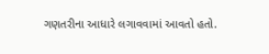ગણતરીના આધારે લગાવવામાં આવતો હતો.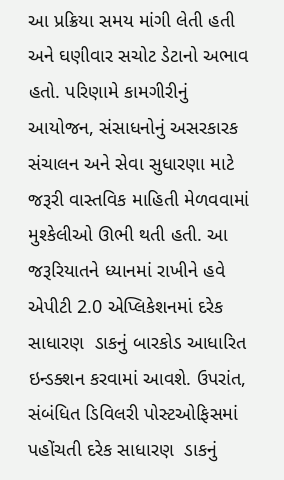આ પ્રક્રિયા સમય માંગી લેતી હતી અને ઘણીવાર સચોટ ડેટાનો અભાવ હતો. પરિણામે કામગીરીનું આયોજન, સંસાધનોનું અસરકારક સંચાલન અને સેવા સુધારણા માટે જરૂરી વાસ્તવિક માહિતી મેળવવામાં મુશ્કેલીઓ ઊભી થતી હતી. આ જરૂરિયાતને ધ્યાનમાં રાખીને હવે એપીટી 2.0 એપ્લિકેશનમાં દરેક સાધારણ  ડાકનું બારકોડ આધારિત ઇન્ડક્શન કરવામાં આવશે. ઉપરાંત, સંબંધિત ડિવિલરી પોસ્ટઓફિસમાં પહોંચતી દરેક સાધારણ  ડાકનું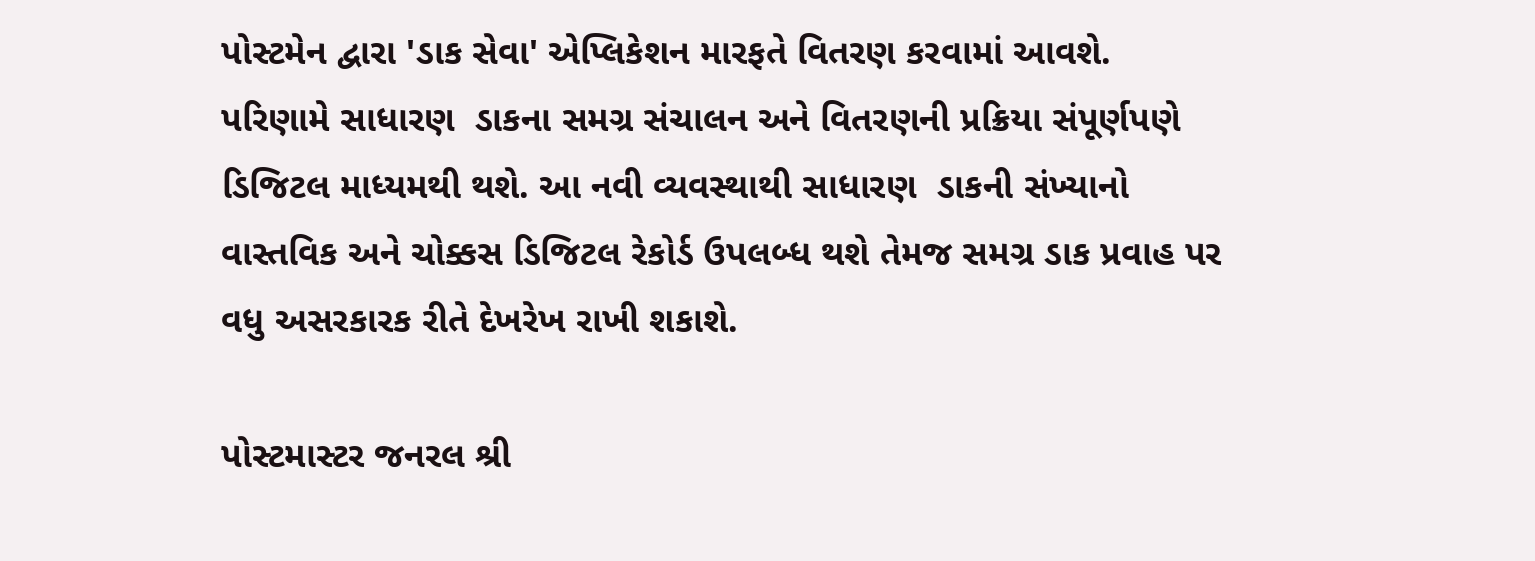પોસ્ટમેન દ્વારા 'ડાક સેવા' એપ્લિકેશન મારફતે વિતરણ કરવામાં આવશે. પરિણામે સાધારણ  ડાકના સમગ્ર સંચાલન અને વિતરણની પ્રક્રિયા સંપૂર્ણપણે ડિજિટલ માધ્યમથી થશે. આ નવી વ્યવસ્થાથી સાધારણ  ડાકની સંખ્યાનો વાસ્તવિક અને ચોક્કસ ડિજિટલ રેકોર્ડ ઉપલબ્ધ થશે તેમજ સમગ્ર ડાક પ્રવાહ પર વધુ અસરકારક રીતે દેખરેખ રાખી શકાશે.

પોસ્ટમાસ્ટર જનરલ શ્રી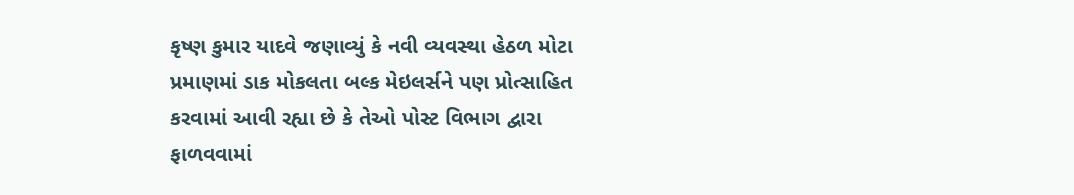કૃષ્ણ કુમાર યાદવે જણાવ્યું કે નવી વ્યવસ્થા હેઠળ મોટા પ્રમાણમાં ડાક મોકલતા બલ્ક મેઇલર્સને પણ પ્રોત્સાહિત કરવામાં આવી રહ્યા છે કે તેઓ પોસ્ટ વિભાગ દ્વારા ફાળવવામાં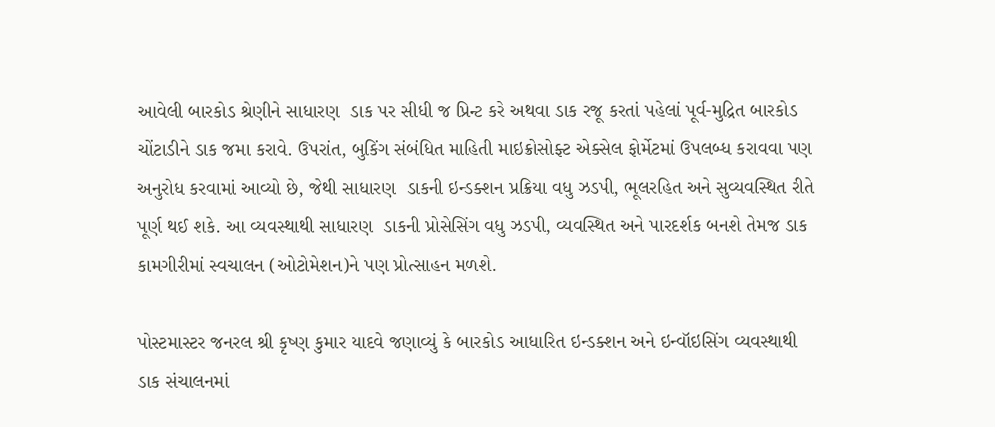આવેલી બારકોડ શ્રેણીને સાધારણ  ડાક પર સીધી જ પ્રિન્ટ કરે અથવા ડાક રજૂ કરતાં પહેલાં પૂર્વ-મુદ્રિત બારકોડ ચોંટાડીને ડાક જમા કરાવે. ઉપરાંત, બુકિંગ સંબંધિત માહિતી માઇક્રોસોફ્ટ એક્સેલ ફોર્મેટમાં ઉપલબ્ધ કરાવવા પણ અનુરોધ કરવામાં આવ્યો છે, જેથી સાધારણ  ડાકની ઇન્ડક્શન પ્રક્રિયા વધુ ઝડપી, ભૂલરહિત અને સુવ્યવસ્થિત રીતે પૂર્ણ થઈ શકે. આ વ્યવસ્થાથી સાધારણ  ડાકની પ્રોસેસિંગ વધુ ઝડપી, વ્યવસ્થિત અને પારદર્શક બનશે તેમજ ડાક કામગીરીમાં સ્વચાલન (ઓટોમેશન)ને પણ પ્રોત્સાહન મળશે.

પોસ્ટમાસ્ટર જનરલ શ્રી કૃષ્ણ કુમાર યાદવે જણાવ્યું કે બારકોડ આધારિત ઇન્ડક્શન અને ઇન્વૉઇસિંગ વ્યવસ્થાથી ડાક સંચાલનમાં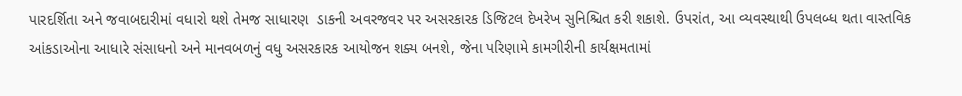પારદર્શિતા અને જવાબદારીમાં વધારો થશે તેમજ સાધારણ  ડાકની અવરજવર પર અસરકારક ડિજિટલ દેખરેખ સુનિશ્ચિત કરી શકાશે. ઉપરાંત, આ વ્યવસ્થાથી ઉપલબ્ધ થતા વાસ્તવિક આંકડાઓના આધારે સંસાધનો અને માનવબળનું વધુ અસરકારક આયોજન શક્ય બનશે, જેના પરિણામે કામગીરીની કાર્યક્ષમતામાં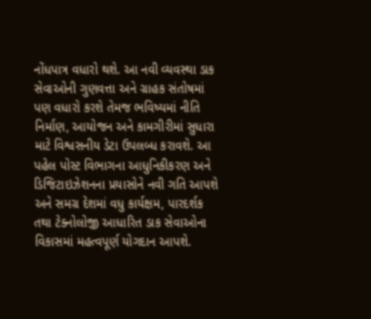નોંધપાત્ર વધારો થશે. આ નવી વ્યવસ્થા ડાક સેવાઓની ગુણવત્તા અને ગ્રાહક સંતોષમાં પણ વધારો કરશે તેમજ ભવિષ્યમાં નીતિ નિર્માણ, આયોજન અને કામગીરીમાં સુધારા માટે વિશ્વસનીય ડેટા ઉપલબ્ધ કરાવશે. આ પહેલ પોસ્ટ વિભાગના આધુનિકીકરણ અને ડિજિટાઇઝેશનના પ્રયાસોને નવી ગતિ આપશે અને સમગ્ર દેશમાં વધુ કાર્યક્ષમ, પારદર્શક તથા ટેક્નોલોજી આધારિત ડાક સેવાઓના વિકાસમાં મહત્વપૂર્ણ યોગદાન આપશે.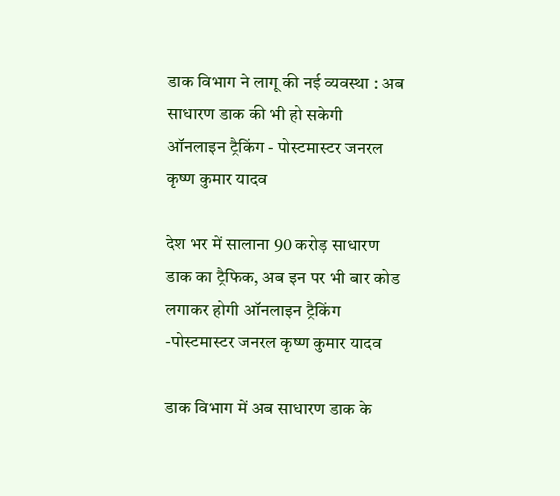डाक विभाग ने लागू की नई व्यवस्था : अब साधारण डाक की भी हो सकेगी ऑनलाइन ट्रैकिंग - पोस्टमास्टर जनरल कृष्ण कुमार यादव

देश भर में सालाना 90 करोड़ साधारण डाक का ट्रैफिक, अब इन पर भी बार कोड लगाकर होगी ऑनलाइन ट्रैकिंग -पोस्टमास्टर जनरल कृष्ण कुमार यादव

डाक विभाग में अब साधारण डाक के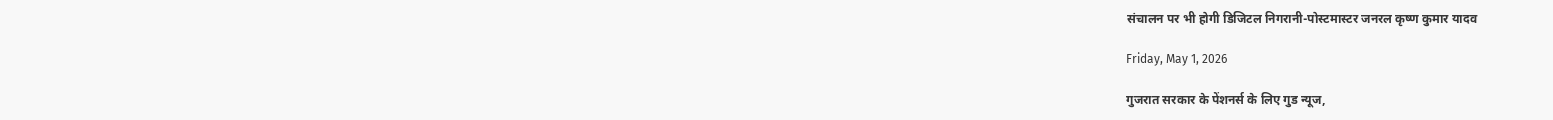संचालन पर भी होगी डिजिटल निगरानी-पोस्टमास्टर जनरल कृष्ण कुमार यादव

Friday, May 1, 2026

गुजरात सरकार के पेंशनर्स के लिए गुड न्यूज,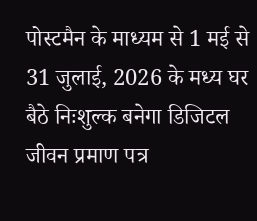पोस्टमैन के माध्यम से 1 मई से 31 जुलाई, 2026 के मध्य घर बैठे निःशुल्क बनेगा डिजिटल जीवन प्रमाण पत्र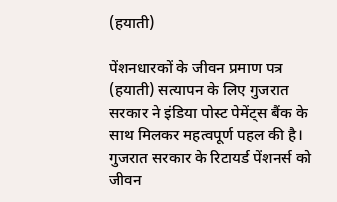(हयाती)

पेंशनधारकों के जीवन प्रमाण पत्र (हयाती) सत्यापन के लिए गुजरात सरकार ने इंडिया पोस्ट पेमेंट्स बैंक के साथ मिलकर महत्वपूर्ण पहल की है। गुजरात सरकार के रिटायर्ड पेंशनर्स को जीवन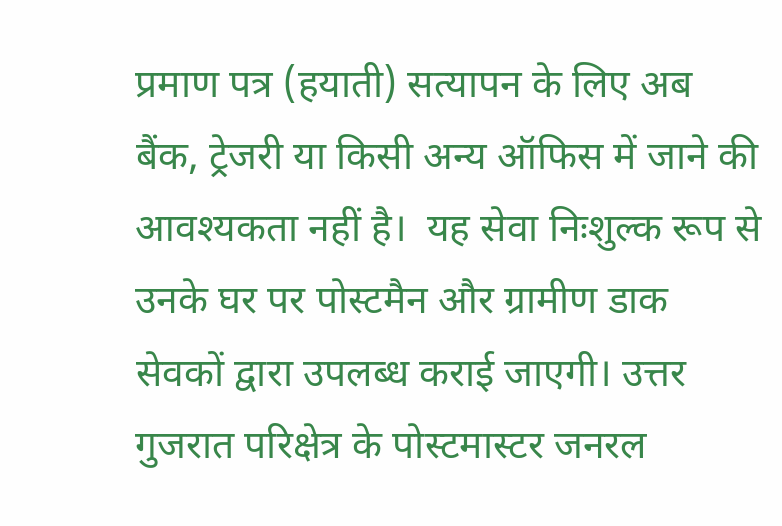प्रमाण पत्र (हयाती) सत्यापन के लिए अब बैंक, ट्रेजरी या किसी अन्य ऑफिस में जाने की आवश्यकता नहीं है।  यह सेवा निःशुल्क रूप से उनके घर पर पोस्टमैन और ग्रामीण डाक सेवकों द्वारा उपलब्ध कराई जाएगी। उत्तर गुजरात परिक्षेत्र के पोस्टमास्टर जनरल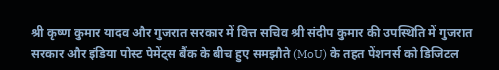श्री कृष्ण कुमार यादव और गुजरात सरकार में वित्त सचिव श्री संदीप कुमार की उपस्थिति में गुजरात सरकार और इंडिया पोस्ट पेमेंट्स बैंक के बीच हुए समझौते (MoU) के तहत पेंशनर्स को डिजिटल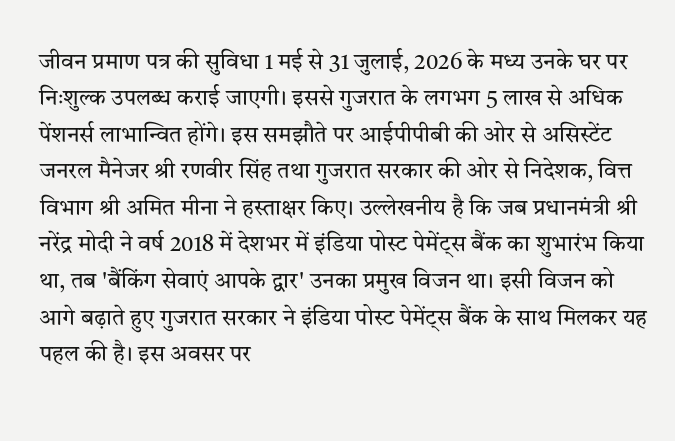जीवन प्रमाण पत्र की सुविधा 1 मई से 31 जुलाई, 2026 के मध्य उनके घर पर निःशुल्क उपलब्ध कराई जाएगी। इससे गुजरात के लगभग 5 लाख से अधिक पेंशनर्स लाभान्वित होंगे। इस समझौते पर आईपीपीबी की ओर से असिस्टेंट जनरल मैनेजर श्री रणवीर सिंह तथा गुजरात सरकार की ओर से निदेशक, वित्त विभाग श्री अमित मीना ने हस्ताक्षर किए। उल्लेखनीय है कि जब प्रधानमंत्री श्री नरेंद्र मोदी ने वर्ष 2018 में देशभर में इंडिया पोस्ट पेमेंट्स बैंक का शुभारंभ किया था, तब 'बैंकिंग सेवाएं आपके द्वार' उनका प्रमुख विजन था। इसी विजन को आगे बढ़ाते हुए गुजरात सरकार ने इंडिया पोस्ट पेमेंट्स बैंक के साथ मिलकर यह पहल की है। इस अवसर पर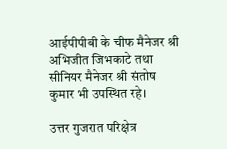आईपीपीबी के चीफ मैनेजर श्री अभिजीत जिभकाटे तथा सीनियर मैनेजर श्री संतोष कुमार भी उपस्थित रहे।

उत्तर गुजरात परिक्षेत्र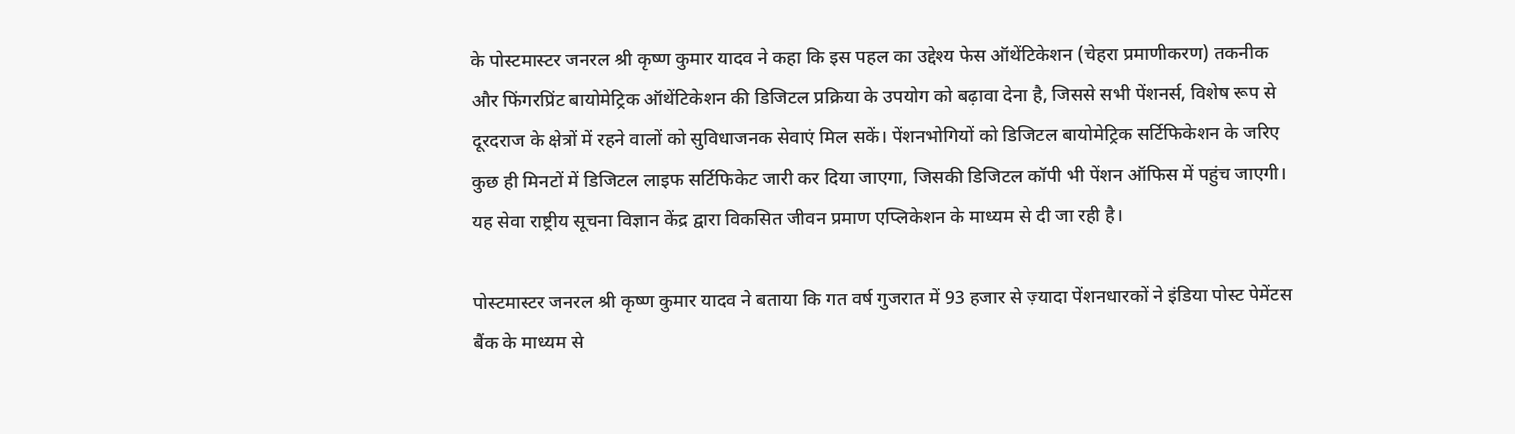के पोस्टमास्टर जनरल श्री कृष्ण कुमार यादव ने कहा कि इस पहल का उद्देश्य फेस ऑथेंटिकेशन (चेहरा प्रमाणीकरण) तकनीक और फिंगरप्रिंट बायोमेट्रिक ऑथेंटिकेशन की डिजिटल प्रक्रिया के उपयोग को बढ़ावा देना है, जिससे सभी पेंशनर्स, विशेष रूप से दूरदराज के क्षेत्रों में रहने वालों को सुविधाजनक सेवाएं मिल सकें। पेंशनभोगियों को डिजिटल बायोमेट्रिक सर्टिफिकेशन के जरिए कुछ ही मिनटों में डिजिटल लाइफ सर्टिफिकेट जारी कर दिया जाएगा, जिसकी डिजिटल कॉपी भी पेंशन ऑफिस में पहुंच जाएगी। यह सेवा राष्ट्रीय सूचना विज्ञान केंद्र द्वारा विकसित जीवन प्रमाण एप्लिकेशन के माध्यम से दी जा रही है।

पोस्टमास्टर जनरल श्री कृष्ण कुमार यादव ने बताया कि गत वर्ष गुजरात में 93 हजार से ज़्यादा पेंशनधारकों ने इंडिया पोस्ट पेमेंटस बैंक के माध्यम से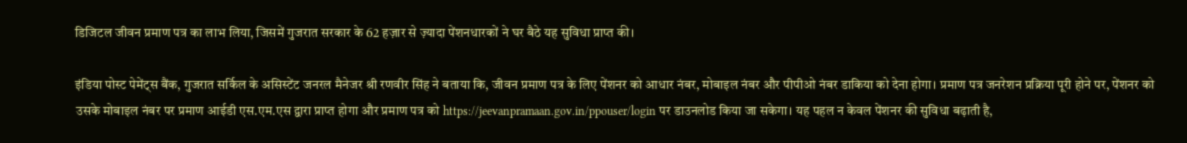डिजिटल जीवन प्रमाण पत्र का लाभ लिया, जिसमें गुजरात सरकार के 62 हज़ार से ज़्यादा पेंशनधारकों ने घर बैठे यह सुविधा प्राप्त की।

इंडिया पोस्ट पेमेंट्स बैंक, गुजरात सर्किल के असिस्टेंट जनरल मैनेजर श्री रणवीर सिंह ने बताया कि, जीवन प्रमाण पत्र के लिए पेंशनर को आधार नंबर, मोबाइल नंबर और पीपीओ नंबर डाकिया को देना होगा। प्रमाण पत्र जनरेशन प्रक्रिया पूरी होने पर, पेंशनर को उसके मोबाइल नंबर पर प्रमाण आईडी एस.एम.एस द्वारा प्राप्त होगा और प्रमाण पत्र को https://jeevanpramaan.gov.in/ppouser/login पर डाउनलोड किया जा सकेगा। यह पहल न केवल पेंशनर की सुविधा बढ़ाती है,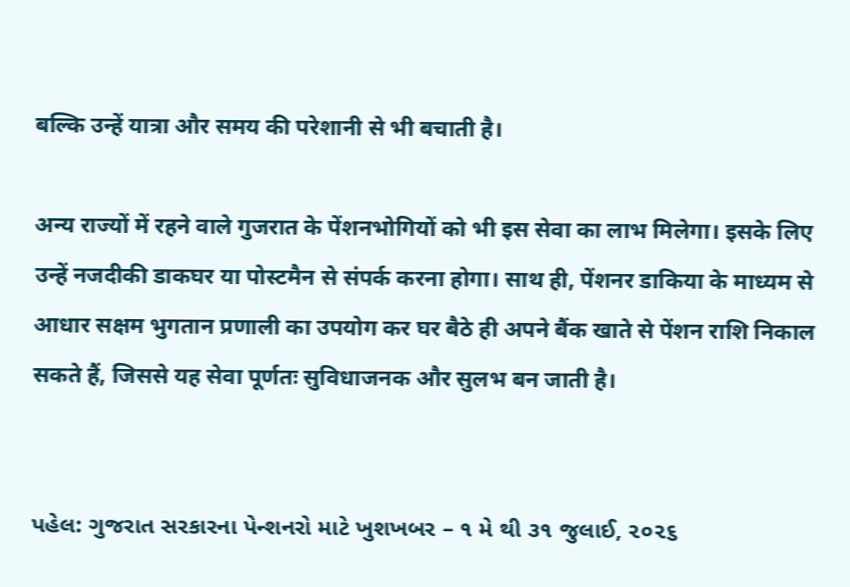बल्कि उन्हें यात्रा और समय की परेशानी से भी बचाती है।

अन्य राज्यों में रहने वाले गुजरात के पेंशनभोगियों को भी इस सेवा का लाभ मिलेगा। इसके लिए उन्हें नजदीकी डाकघर या पोस्टमैन से संपर्क करना होगा। साथ ही, पेंशनर डाकिया के माध्यम से आधार सक्षम भुगतान प्रणाली का उपयोग कर घर बैठे ही अपने बैंक खाते से पेंशन राशि निकाल सकते हैं, जिससे यह सेवा पूर्णतः सुविधाजनक और सुलभ बन जाती है।


પહેલ: ગુજરાત સરકારના પેન્શનરો માટે ખુશખબર – ૧ મે થી ૩૧ જુલાઈ, ૨૦૨૬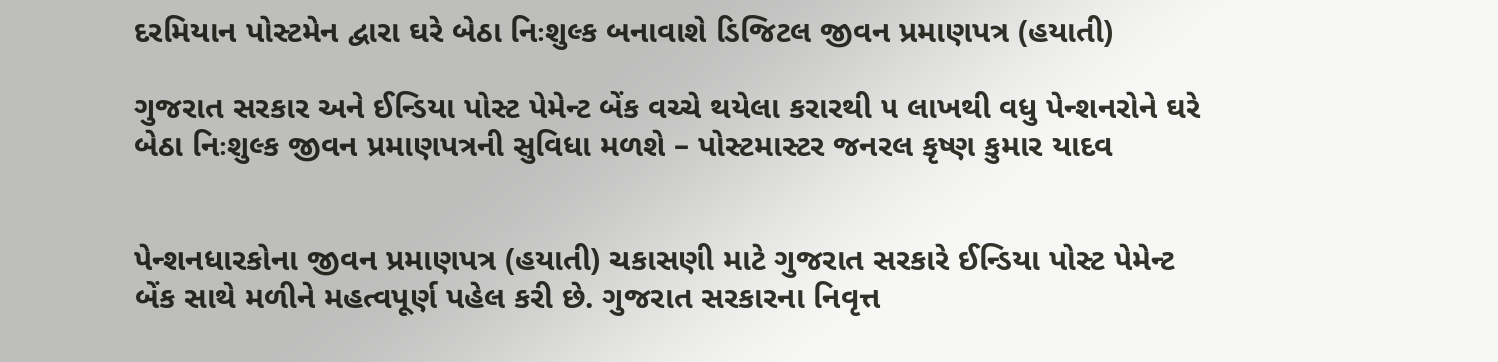દરમિયાન પોસ્ટમેન દ્વારા ઘરે બેઠા નિઃશુલ્ક બનાવાશે ડિજિટલ જીવન પ્રમાણપત્ર (હયાતી)

ગુજરાત સરકાર અને ઈન્ડિયા પોસ્ટ પેમેન્ટ બેંક વચ્ચે થયેલા કરારથી ૫ લાખથી વધુ પેન્શનરોને ઘરે બેઠા નિઃશુલ્ક જીવન પ્રમાણપત્રની સુવિધા મળશે – પોસ્ટમાસ્ટર જનરલ કૃષ્ણ કુમાર યાદવ


પેન્શનધારકોના જીવન પ્રમાણપત્ર (હયાતી) ચકાસણી માટે ગુજરાત સરકારે ઈન્ડિયા પોસ્ટ પેમેન્ટ બેંક સાથે મળીને મહત્વપૂર્ણ પહેલ કરી છે. ગુજરાત સરકારના નિવૃત્ત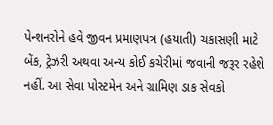પેન્શનરોને હવે જીવન પ્રમાણપત્ર (હયાતી) ચકાસણી માટે બેંક, ટ્રેઝરી અથવા અન્ય કોઈ કચેરીમાં જવાની જરૂર રહેશે નહીં. આ સેવા પોસ્ટમેન અને ગ્રામિણ ડાક સેવકો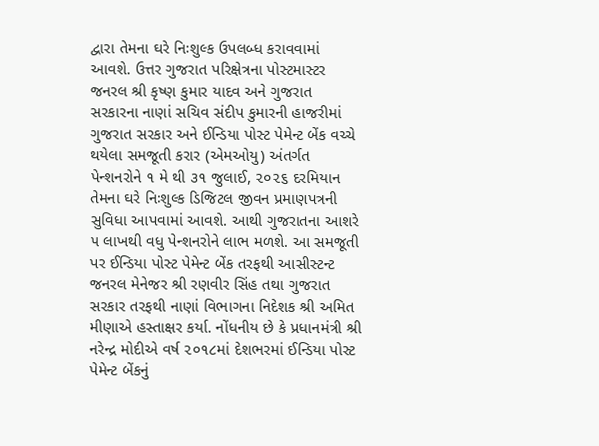દ્વારા તેમના ઘરે નિઃશુલ્ક ઉપલબ્ધ કરાવવામાં આવશે. ઉત્તર ગુજરાત પરિક્ષેત્રના પોસ્ટમાસ્ટર જનરલ શ્રી કૃષ્ણ કુમાર યાદવ અને ગુજરાત સરકારના નાણાં સચિવ સંદીપ કુમારની હાજરીમાં ગુજરાત સરકાર અને ઈન્ડિયા પોસ્ટ પેમેન્ટ બેંક વચ્ચે થયેલા સમજૂતી કરાર (એમઓયુ) અંતર્ગત પેન્શનરોને ૧ મે થી ૩૧ જુલાઈ, ૨૦૨૬ દરમિયાન તેમના ઘરે નિઃશુલ્ક ડિજિટલ જીવન પ્રમાણપત્રની સુવિધા આપવામાં આવશે. આથી ગુજરાતના આશરે ૫ લાખથી વધુ પેન્શનરોને લાભ મળશે. આ સમજૂતી પર ઈન્ડિયા પોસ્ટ પેમેન્ટ બેંક તરફથી આસીસ્ટન્ટ જનરલ મેનેજર શ્રી રણવીર સિંહ તથા ગુજરાત સરકાર તરફથી નાણાં વિભાગના નિદેશક શ્રી અમિત મીણાએ હસ્તાક્ષર કર્યા. નોંધનીય છે કે પ્રધાનમંત્રી શ્રી નરેન્દ્ર મોદીએ વર્ષ ૨૦૧૮માં દેશભરમાં ઈન્ડિયા પોસ્ટ પેમેન્ટ બેંકનું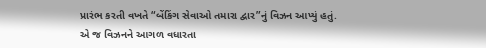પ્રારંભ કરતી વખતે “બેંકિંગ સેવાઓ તમારા દ્વાર”નું વિઝન આપ્યું હતું. એ જ વિઝનને આગળ વધારતા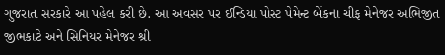ગુજરાત સરકારે આ પહેલ કરી છે. આ અવસર પર ઈન્ડિયા પોસ્ટ પેમેન્ટ બેંકના ચીફ મેનેજર અભિજીત જીભકાટે અને સિનિયર મેનેજર શ્રી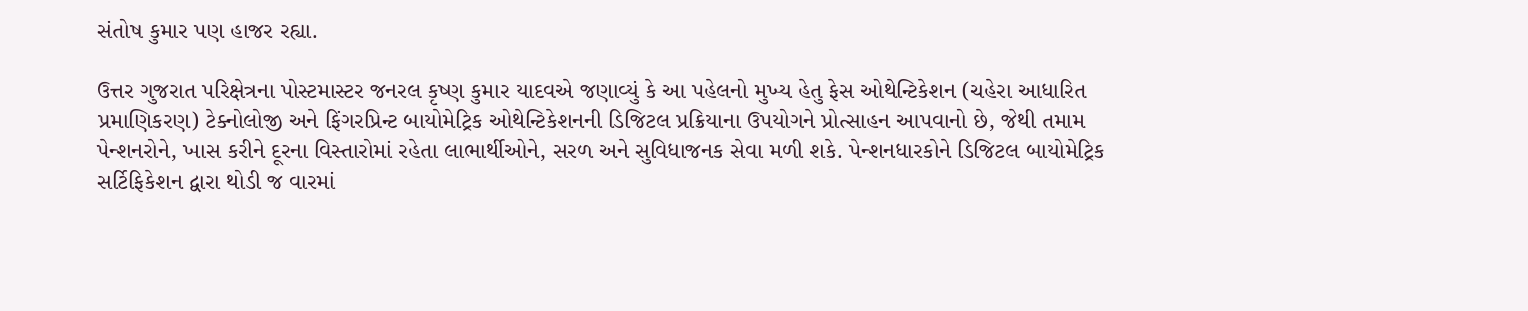સંતોષ કુમાર પણ હાજર રહ્યા.

ઉત્તર ગુજરાત પરિક્ષેત્રના પોસ્ટમાસ્ટર જનરલ કૃષ્ણ કુમાર યાદવએ જણાવ્યું કે આ પહેલનો મુખ્ય હેતુ ફેસ ઓથેન્ટિકેશન (ચહેરા આધારિત પ્રમાણિકરણ) ટેક્નોલોજી અને ફિંગરપ્રિન્ટ બાયોમેટ્રિક ઓથેન્ટિકેશનની ડિજિટલ પ્રક્રિયાના ઉપયોગને પ્રોત્સાહન આપવાનો છે, જેથી તમામ પેન્શનરોને, ખાસ કરીને દૂરના વિસ્તારોમાં રહેતા લાભાર્થીઓને, સરળ અને સુવિધાજનક સેવા મળી શકે. પેન્શનધારકોને ડિજિટલ બાયોમેટ્રિક સર્ટિફિકેશન દ્વારા થોડી જ વારમાં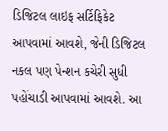ડિજિટલ લાઇફ સર્ટિફિકેટ આપવામાં આવશે, જેની ડિજિટલ નકલ પણ પેન્શન કચેરી સુધી પહોંચાડી આપવામાં આવશે. આ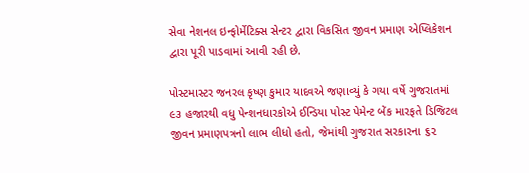સેવા નેશનલ ઇન્ફોર્મેટિક્સ સેન્ટર દ્વારા વિકસિત જીવન પ્રમાણ એપ્લિકેશન દ્વારા પૂરી પાડવામાં આવી રહી છે.

પોસ્ટમાસ્ટર જનરલ કૃષ્ણ કુમાર યાદવએ જણાવ્યું કે ગયા વર્ષે ગુજરાતમાં ૯૩ હજારથી વધુ પેન્શનધારકોએ ઈન્ડિયા પોસ્ટ પેમેન્ટ બેંક મારફતે ડિજિટલ જીવન પ્રમાણપત્રનો લાભ લીધો હતો, જેમાંથી ગુજરાત સરકારના ૬૨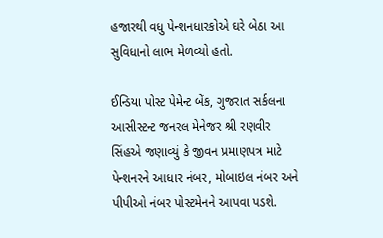હજારથી વધુ પેન્શનધારકોએ ઘરે બેઠા આ સુવિધાનો લાભ મેળવ્યો હતો.

ઈન્ડિયા પોસ્ટ પેમેન્ટ બેંક, ગુજરાત સર્કલના આસીસ્ટન્ટ જનરલ મેનેજર શ્રી રણવીર સિંહએ જણાવ્યું કે જીવન પ્રમાણપત્ર માટે પેન્શનરને આધાર નંબર, મોબાઇલ નંબર અને પીપીઓ નંબર પોસ્ટમેનને આપવા પડશે.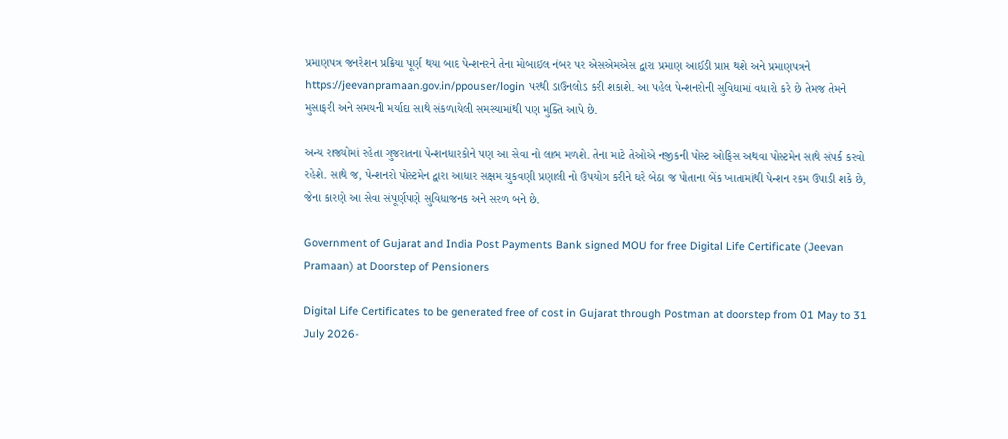પ્રમાણપત્ર જનરેશન પ્રક્રિયા પૂર્ણ થયા બાદ પેન્શનરને તેના મોબાઇલ નંબર પર એસએમએસ દ્વારા પ્રમાણ આઈડી પ્રાપ્ત થશે અને પ્રમાણપત્રને https://jeevanpramaan.gov.in/ppouser/login પરથી ડાઉનલોડ કરી શકાશે. આ પહેલ પેન્શનરોની સુવિધામાં વધારો કરે છે તેમજ તેમને મુસાફરી અને સમયની મર્યાદા સાથે સંકળાયેલી સમસ્યામાંથી પણ મુક્તિ આપે છે.

અન્ય રાજ્યોમાં રહેતા ગુજરાતના પેન્શનધારકોને પણ આ સેવા નો લાભ મળશે. તેના માટે તેઓએ નજીકની પોસ્ટ ઓફિસ અથવા પોસ્ટમેન સાથે સંપર્ક કરવો રહેશે. સાથે જ, પેન્શનરો પોસ્ટમેન દ્વારા આધાર સક્ષમ ચુકવણી પ્રણાલી નો ઉપયોગ કરીને ઘરે બેઠા જ પોતાના બેંક ખાતામાંથી પેન્શન રકમ ઉપાડી શકે છે, જેના કારણે આ સેવા સંપૂર્ણપણે સુવિધાજનક અને સરળ બને છે.

Government of Gujarat and India Post Payments Bank signed MOU for free Digital Life Certificate (Jeevan Pramaan) at Doorstep of Pensioners

Digital Life Certificates to be generated free of cost in Gujarat through Postman at doorstep from 01 May to 31 July 2026-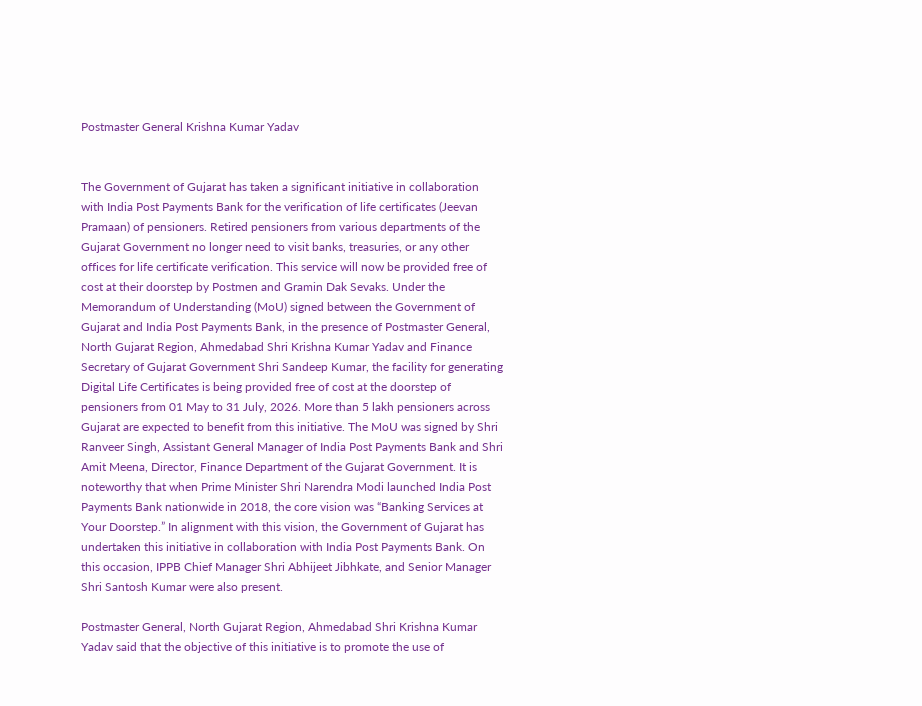Postmaster General Krishna Kumar Yadav


The Government of Gujarat has taken a significant initiative in collaboration with India Post Payments Bank for the verification of life certificates (Jeevan Pramaan) of pensioners. Retired pensioners from various departments of the Gujarat Government no longer need to visit banks, treasuries, or any other offices for life certificate verification. This service will now be provided free of cost at their doorstep by Postmen and Gramin Dak Sevaks. Under the Memorandum of Understanding (MoU) signed between the Government of Gujarat and India Post Payments Bank, in the presence of Postmaster General, North Gujarat Region, Ahmedabad Shri Krishna Kumar Yadav and Finance Secretary of Gujarat Government Shri Sandeep Kumar, the facility for generating Digital Life Certificates is being provided free of cost at the doorstep of pensioners from 01 May to 31 July, 2026. More than 5 lakh pensioners across Gujarat are expected to benefit from this initiative. The MoU was signed by Shri Ranveer Singh, Assistant General Manager of India Post Payments Bank and Shri Amit Meena, Director, Finance Department of the Gujarat Government. It is noteworthy that when Prime Minister Shri Narendra Modi launched India Post Payments Bank nationwide in 2018, the core vision was “Banking Services at Your Doorstep.” In alignment with this vision, the Government of Gujarat has undertaken this initiative in collaboration with India Post Payments Bank. On this occasion, IPPB Chief Manager Shri Abhijeet Jibhkate, and Senior Manager Shri Santosh Kumar were also present.

Postmaster General, North Gujarat Region, Ahmedabad Shri Krishna Kumar Yadav said that the objective of this initiative is to promote the use of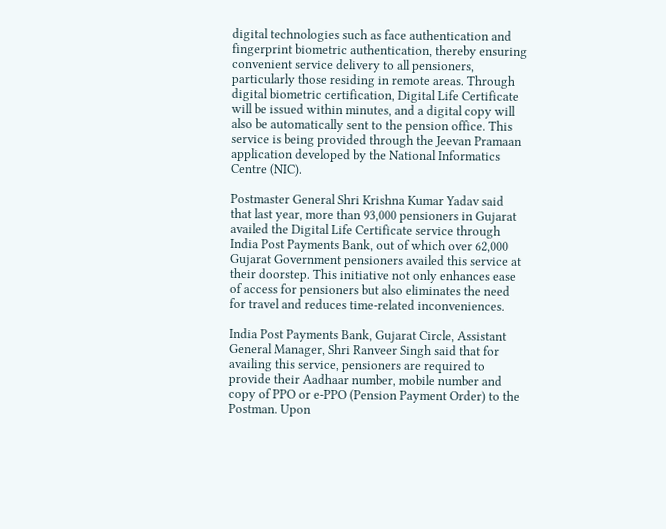digital technologies such as face authentication and fingerprint biometric authentication, thereby ensuring convenient service delivery to all pensioners, particularly those residing in remote areas. Through digital biometric certification, Digital Life Certificate will be issued within minutes, and a digital copy will also be automatically sent to the pension office. This service is being provided through the Jeevan Pramaan application developed by the National Informatics Centre (NIC).

Postmaster General Shri Krishna Kumar Yadav said that last year, more than 93,000 pensioners in Gujarat availed the Digital Life Certificate service through India Post Payments Bank, out of which over 62,000 Gujarat Government pensioners availed this service at their doorstep. This initiative not only enhances ease of access for pensioners but also eliminates the need for travel and reduces time-related inconveniences.

India Post Payments Bank, Gujarat Circle, Assistant General Manager, Shri Ranveer Singh said that for availing this service, pensioners are required to provide their Aadhaar number, mobile number and copy of PPO or e-PPO (Pension Payment Order) to the Postman. Upon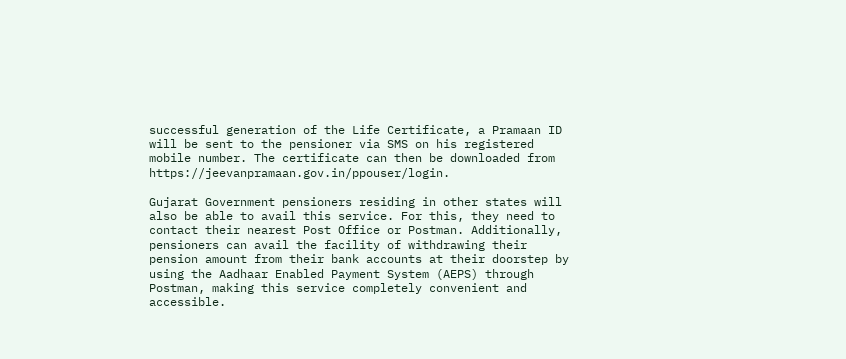successful generation of the Life Certificate, a Pramaan ID will be sent to the pensioner via SMS on his registered mobile number. The certificate can then be downloaded from https://jeevanpramaan.gov.in/ppouser/login.

Gujarat Government pensioners residing in other states will also be able to avail this service. For this, they need to contact their nearest Post Office or Postman. Additionally, pensioners can avail the facility of withdrawing their pension amount from their bank accounts at their doorstep by using the Aadhaar Enabled Payment System (AEPS) through Postman, making this service completely convenient and accessible.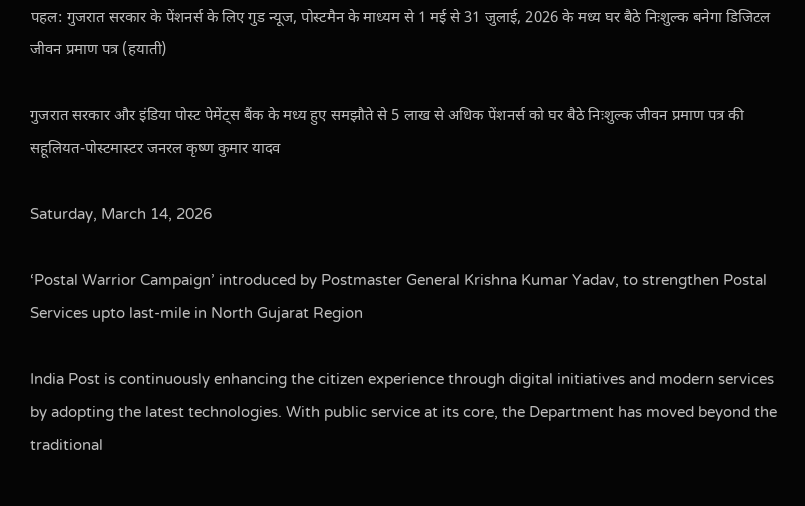पहल: गुजरात सरकार के पेंशनर्स के लिए गुड न्यूज, पोस्टमैन के माध्यम से 1 मई से 31 जुलाई, 2026 के मध्य घर बैठे निःशुल्क बनेगा डिजिटल जीवन प्रमाण पत्र (हयाती)

गुजरात सरकार और इंडिया पोस्ट पेमेंट्स बैंक के मध्य हुए समझौते से 5 लाख से अधिक पेंशनर्स को घर बैठे निःशुल्क जीवन प्रमाण पत्र की सहूलियत-पोस्टमास्टर जनरल कृष्ण कुमार यादव

Saturday, March 14, 2026

‘Postal Warrior Campaign’ introduced by Postmaster General Krishna Kumar Yadav, to strengthen Postal Services upto last-mile in North Gujarat Region

India Post is continuously enhancing the citizen experience through digital initiatives and modern services by adopting the latest technologies. With public service at its core, the Department has moved beyond the traditional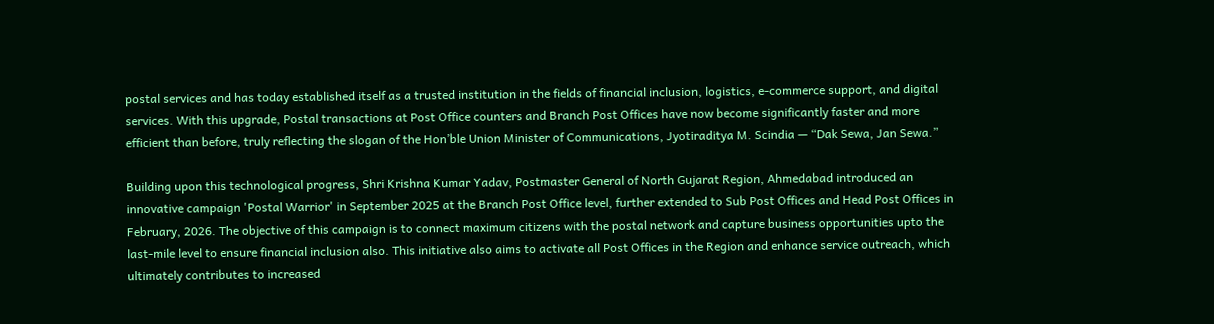postal services and has today established itself as a trusted institution in the fields of financial inclusion, logistics, e-commerce support, and digital services. With this upgrade, Postal transactions at Post Office counters and Branch Post Offices have now become significantly faster and more efficient than before, truly reflecting the slogan of the Hon’ble Union Minister of Communications, Jyotiraditya M. Scindia — “Dak Sewa, Jan Sewa.”

Building upon this technological progress, Shri Krishna Kumar Yadav, Postmaster General of North Gujarat Region, Ahmedabad introduced an innovative campaign 'Postal Warrior' in September 2025 at the Branch Post Office level, further extended to Sub Post Offices and Head Post Offices in February, 2026. The objective of this campaign is to connect maximum citizens with the postal network and capture business opportunities upto the last-mile level to ensure financial inclusion also. This initiative also aims to activate all Post Offices in the Region and enhance service outreach, which ultimately contributes to increased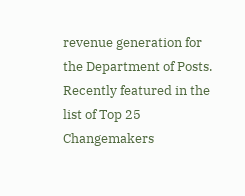revenue generation for the Department of Posts. Recently featured in the list of Top 25 Changemakers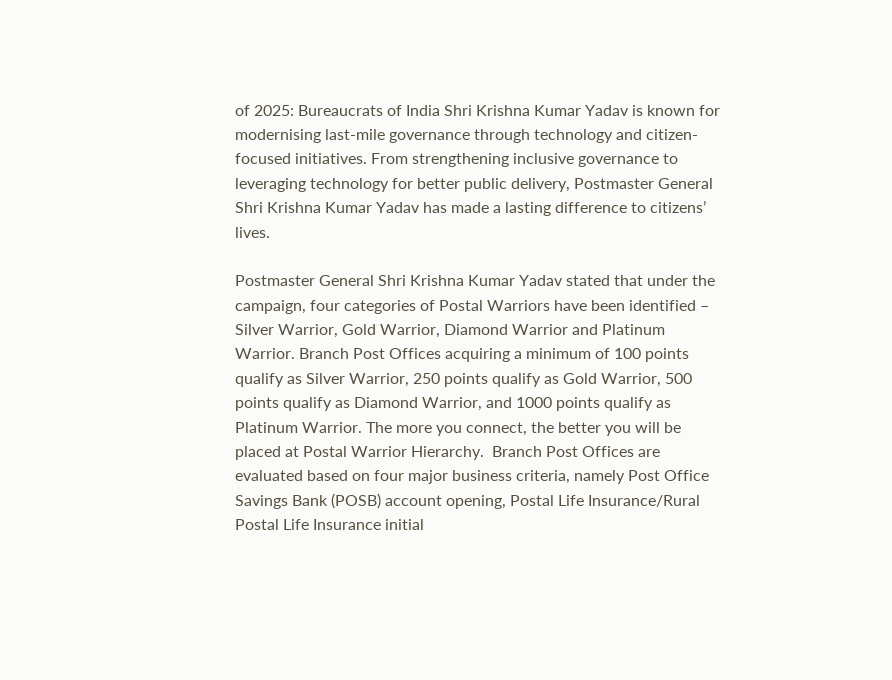of 2025: Bureaucrats of India Shri Krishna Kumar Yadav is known for modernising last-mile governance through technology and citizen-focused initiatives. From strengthening inclusive governance to leveraging technology for better public delivery, Postmaster General Shri Krishna Kumar Yadav has made a lasting difference to citizens’ lives.

Postmaster General Shri Krishna Kumar Yadav stated that under the campaign, four categories of Postal Warriors have been identified – Silver Warrior, Gold Warrior, Diamond Warrior and Platinum Warrior. Branch Post Offices acquiring a minimum of 100 points qualify as Silver Warrior, 250 points qualify as Gold Warrior, 500 points qualify as Diamond Warrior, and 1000 points qualify as Platinum Warrior. The more you connect, the better you will be placed at Postal Warrior Hierarchy.  Branch Post Offices are evaluated based on four major business criteria, namely Post Office Savings Bank (POSB) account opening, Postal Life Insurance/Rural Postal Life Insurance initial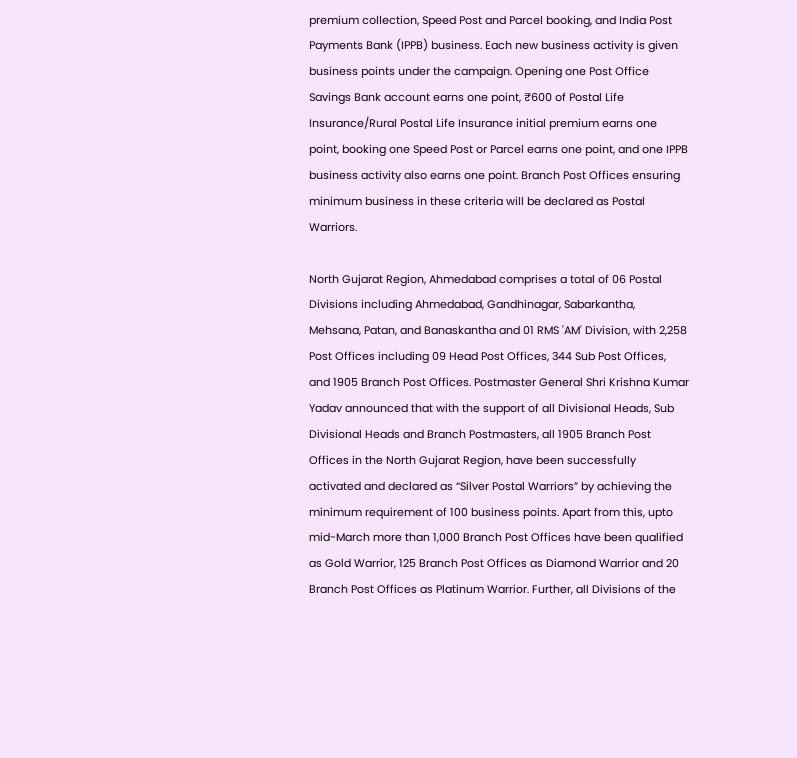premium collection, Speed Post and Parcel booking, and India Post Payments Bank (IPPB) business. Each new business activity is given business points under the campaign. Opening one Post Office Savings Bank account earns one point, ₹600 of Postal Life Insurance/Rural Postal Life Insurance initial premium earns one point, booking one Speed Post or Parcel earns one point, and one IPPB business activity also earns one point. Branch Post Offices ensuring minimum business in these criteria will be declared as Postal Warriors.

North Gujarat Region, Ahmedabad comprises a total of 06 Postal Divisions including Ahmedabad, Gandhinagar, Sabarkantha, Mehsana, Patan, and Banaskantha and 01 RMS 'AM' Division, with 2,258 Post Offices including 09 Head Post Offices, 344 Sub Post Offices, and 1905 Branch Post Offices. Postmaster General Shri Krishna Kumar Yadav announced that with the support of all Divisional Heads, Sub Divisional Heads and Branch Postmasters, all 1905 Branch Post Offices in the North Gujarat Region, have been successfully activated and declared as “Silver Postal Warriors” by achieving the minimum requirement of 100 business points. Apart from this, upto mid-March more than 1,000 Branch Post Offices have been qualified as Gold Warrior, 125 Branch Post Offices as Diamond Warrior and 20 Branch Post Offices as Platinum Warrior. Further, all Divisions of the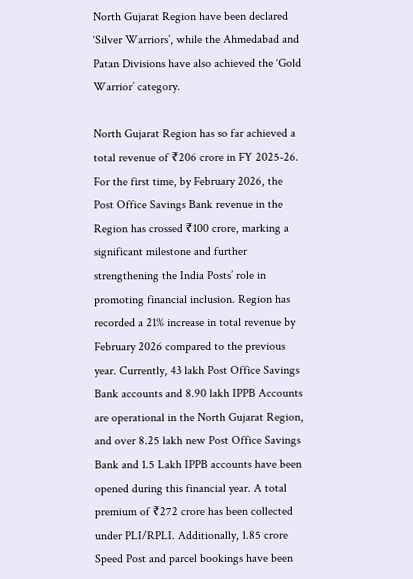North Gujarat Region have been declared ‘Silver Warriors’, while the Ahmedabad and Patan Divisions have also achieved the ‘Gold Warrior’ category.

North Gujarat Region has so far achieved a total revenue of ₹206 crore in FY 2025-26. For the first time, by February 2026, the Post Office Savings Bank revenue in the Region has crossed ₹100 crore, marking a significant milestone and further strengthening the India Posts’ role in promoting financial inclusion. Region has recorded a 21% increase in total revenue by February 2026 compared to the previous year. Currently, 43 lakh Post Office Savings Bank accounts and 8.90 lakh IPPB Accounts are operational in the North Gujarat Region, and over 8.25 lakh new Post Office Savings Bank and 1.5 Lakh IPPB accounts have been opened during this financial year. A total premium of ₹272 crore has been collected under PLI/RPLI. Additionally, 1.85 crore Speed Post and parcel bookings have been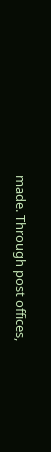made. Through post offices,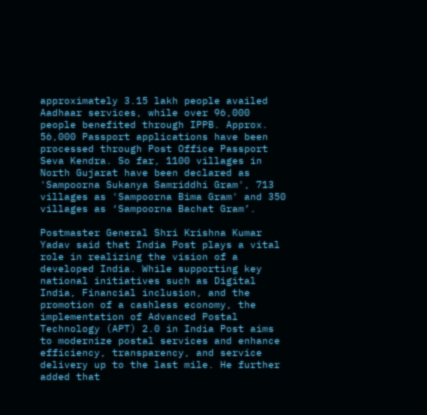approximately 3.15 lakh people availed Aadhaar services, while over 96,000 people benefited through IPPB. Approx. 56,000 Passport applications have been processed through Post Office Passport Seva Kendra. So far, 1100 villages in North Gujarat have been declared as 'Sampoorna Sukanya Samriddhi Gram', 713 villages as 'Sampoorna Bima Gram' and 350 villages as ‘Sampoorna Bachat Gram’.

Postmaster General Shri Krishna Kumar Yadav said that India Post plays a vital role in realizing the vision of a developed India. While supporting key national initiatives such as Digital India, Financial inclusion, and the promotion of a cashless economy, the implementation of Advanced Postal Technology (APT) 2.0 in India Post aims to modernize postal services and enhance efficiency, transparency, and service delivery up to the last mile. He further added that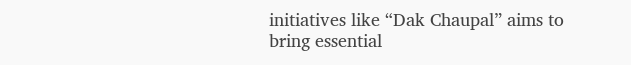initiatives like “Dak Chaupal” aims to bring essential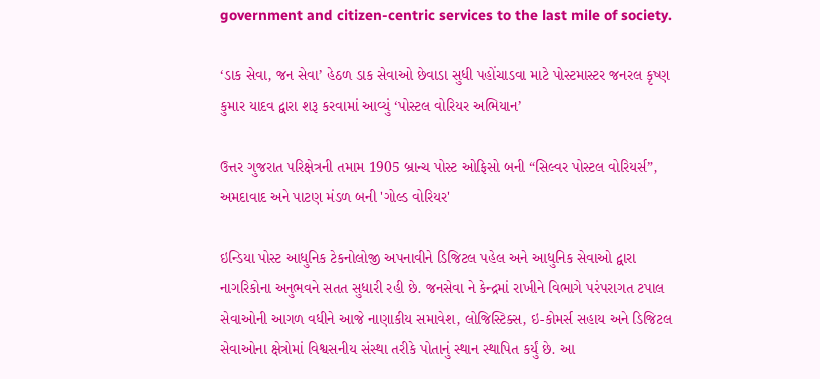government and citizen-centric services to the last mile of society.

‘ડાક સેવા, જન સેવા’ હેઠળ ડાક સેવાઓ છેવાડા સુધી પહોંચાડવા માટે પોસ્ટમાસ્ટર જનરલ કૃષ્ણ કુમાર યાદવ દ્વારા શરૂ કરવામાં આવ્યું ‘પોસ્ટલ વોરિયર અભિયાન’

ઉત્તર ગુજરાત પરિક્ષેત્રની તમામ 1905 બ્રાન્ચ પોસ્ટ ઓફિસો બની “સિલ્વર પોસ્ટલ વોરિયર્સ”, અમદાવાદ અને પાટણ મંડળ બની 'ગોલ્ડ વોરિયર'

ઇન્ડિયા પોસ્ટ આધુનિક ટેકનોલોજી અપનાવીને ડિજિટલ પહેલ અને આધુનિક સેવાઓ દ્વારા નાગરિકોના અનુભવને સતત સુધારી રહી છે. જનસેવા ને કેન્દ્રમાં રાખીને વિભાગે પરંપરાગત ટપાલ સેવાઓની આગળ વધીને આજે નાણાકીય સમાવેશ, લોજિસ્ટિક્સ, ઇ-કોમર્સ સહાય અને ડિજિટલ સેવાઓના ક્ષેત્રોમાં વિશ્વસનીય સંસ્થા તરીકે પોતાનું સ્થાન સ્થાપિત કર્યું છે. આ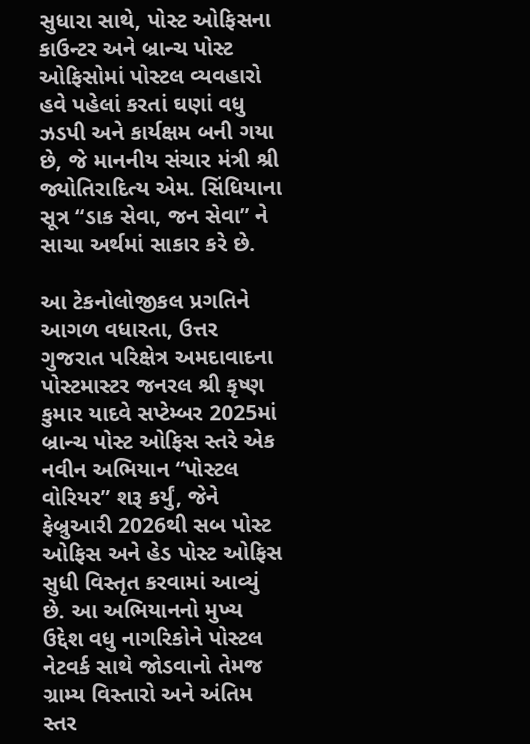સુધારા સાથે, પોસ્ટ ઓફિસના કાઉન્ટર અને બ્રાન્ચ પોસ્ટ ઓફિસોમાં પોસ્ટલ વ્યવહારો હવે પહેલાં કરતાં ઘણાં વધુ ઝડપી અને કાર્યક્ષમ બની ગયા છે, જે માનનીય સંચાર મંત્રી શ્રી જ્યોતિરાદિત્ય એમ. સિંધિયાના સૂત્ર “ડાક સેવા, જન સેવા” ને સાચા અર્થમાં સાકાર કરે છે.

આ ટેકનોલોજીકલ પ્રગતિને આગળ વધારતા, ઉત્તર ગુજરાત પરિક્ષેત્ર અમદાવાદના પોસ્ટમાસ્ટર જનરલ શ્રી કૃષ્ણ કુમાર યાદવે સપ્ટેમ્બર 2025માં બ્રાન્ચ પોસ્ટ ઓફિસ સ્તરે એક નવીન અભિયાન “પોસ્ટલ વોરિયર” શરૂ કર્યું, જેને ફેબ્રુઆરી 2026થી સબ પોસ્ટ ઓફિસ અને હેડ પોસ્ટ ઓફિસ સુધી વિસ્તૃત કરવામાં આવ્યું છે. આ અભિયાનનો મુખ્ય ઉદ્દેશ વધુ નાગરિકોને પોસ્ટલ નેટવર્ક સાથે જોડવાનો તેમજ ગ્રામ્ય વિસ્તારો અને અંતિમ સ્તર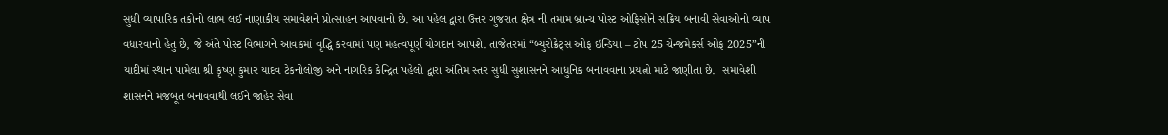સુધી વ્યાપારિક તકોનો લાભ લઈ નાણાકીય સમાવેશને પ્રોત્સાહન આપવાનો છે. આ પહેલ દ્વારા ઉત્તર ગુજરાત ક્ષેત્ર ની તમામ બ્રાન્ચ પોસ્ટ ઓફિસોને સક્રિય બનાવી સેવાઓનો વ્યાપ વધારવાનો હેતુ છે, જે અંતે પોસ્ટ વિભાગને આવકમાં વૃદ્ધિ કરવામાં પણ મહત્વપૂર્ણ યોગદાન આપશે. તાજેતરમાં “બ્યુરોક્રેટ્સ ઓફ ઇન્ડિયા – ટોપ 25 ચેન્જમેકર્સ ઓફ 2025”ની યાદીમાં સ્થાન પામેલા શ્રી કૃષ્ણ કુમાર યાદવ ટેકનોલોજી અને નાગરિક કેન્દ્રિત પહેલો દ્વારા અંતિમ સ્તર સુધી સુશાસનને આધુનિક બનાવવાના પ્રયત્નો માટે જાણીતા છે.  સમાવેશી શાસનને મજબૂત બનાવવાથી લઈને જાહેર સેવા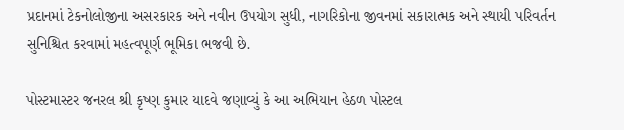પ્રદાનમાં ટેકનોલોજીના અસરકારક અને નવીન ઉપયોગ સુધી, નાગરિકોના જીવનમાં સકારાત્મક અને સ્થાયી પરિવર્તન સુનિશ્ચિત કરવામાં મહત્વપૂર્ણ ભૂમિકા ભજવી છે.

પોસ્ટમાસ્ટર જનરલ શ્રી કૃષ્ણ કુમાર યાદવે જણાવ્યું કે આ અભિયાન હેઠળ પોસ્ટલ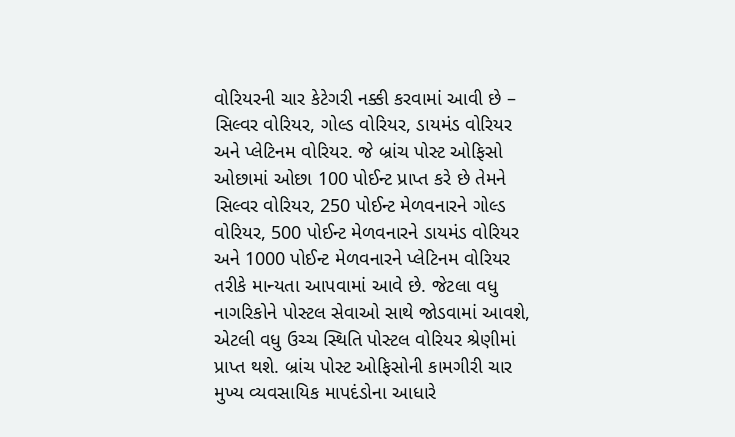વોરિયરની ચાર કેટેગરી નક્કી કરવામાં આવી છે – સિલ્વર વોરિયર, ગોલ્ડ વોરિયર, ડાયમંડ વોરિયર અને પ્લેટિનમ વોરિયર. જે બ્રાંચ પોસ્ટ ઓફિસો ઓછામાં ઓછા 100 પોઈન્ટ પ્રાપ્ત કરે છે તેમને સિલ્વર વોરિયર, 250 પોઈન્ટ મેળવનારને ગોલ્ડ વોરિયર, 500 પોઈન્ટ મેળવનારને ડાયમંડ વોરિયર અને 1000 પોઈન્ટ મેળવનારને પ્લેટિનમ વોરિયર તરીકે માન્યતા આપવામાં આવે છે. જેટલા વધુ નાગરિકોને પોસ્ટલ સેવાઓ સાથે જોડવામાં આવશે, એટલી વધુ ઉચ્ચ સ્થિતિ પોસ્ટલ વોરિયર શ્રેણીમાં પ્રાપ્ત થશે. બ્રાંચ પોસ્ટ ઓફિસોની કામગીરી ચાર મુખ્ય વ્યવસાયિક માપદંડોના આધારે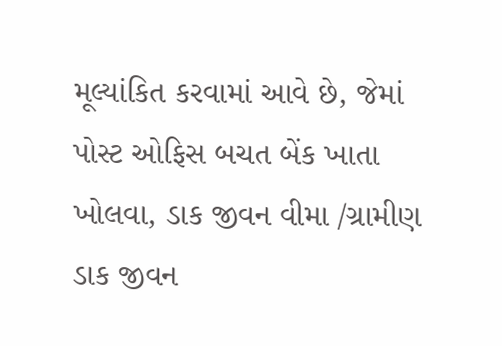મૂલ્યાંકિત કરવામાં આવે છે, જેમાં પોસ્ટ ઓફિસ બચત બેંક ખાતા ખોલવા, ડાક જીવન વીમા /ગ્રામીણ  ડાક જીવન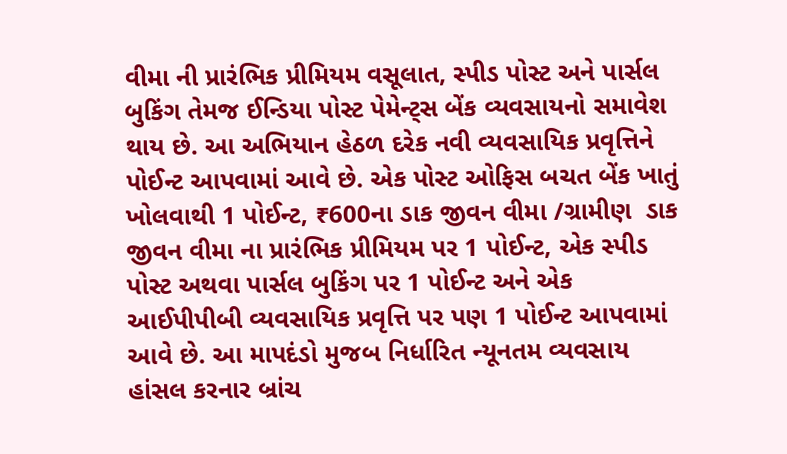વીમા ની પ્રારંભિક પ્રીમિયમ વસૂલાત, સ્પીડ પોસ્ટ અને પાર્સલ બુકિંગ તેમજ ઈન્ડિયા પોસ્ટ પેમેન્ટ્સ બેંક વ્યવસાયનો સમાવેશ થાય છે. આ અભિયાન હેઠળ દરેક નવી વ્યવસાયિક પ્રવૃત્તિને પોઈન્ટ આપવામાં આવે છે. એક પોસ્ટ ઓફિસ બચત બેંક ખાતું ખોલવાથી 1 પોઈન્ટ, ₹600ના ડાક જીવન વીમા /ગ્રામીણ  ડાક જીવન વીમા ના પ્રારંભિક પ્રીમિયમ પર 1 પોઈન્ટ, એક સ્પીડ પોસ્ટ અથવા પાર્સલ બુકિંગ પર 1 પોઈન્ટ અને એક આઈપીપીબી વ્યવસાયિક પ્રવૃત્તિ પર પણ 1 પોઈન્ટ આપવામાં આવે છે. આ માપદંડો મુજબ નિર્ધારિત ન્યૂનતમ વ્યવસાય હાંસલ કરનાર બ્રાંચ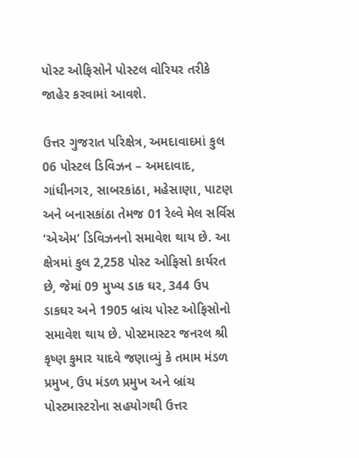પોસ્ટ ઓફિસોને પોસ્ટલ વોરિયર તરીકે જાહેર કરવામાં આવશે.

ઉત્તર ગુજરાત પરિક્ષેત્ર, અમદાવાદમાં કુલ 06 પોસ્ટલ ડિવિઝન – અમદાવાદ, ગાંધીનગર, સાબરકાંઠા, મહેસાણા, પાટણ અને બનાસકાંઠા તેમજ 01 રેલ્વે મેલ સર્વિસ ‘એએમ’ ડિવિઝનનો સમાવેશ થાય છે. આ ક્ષેત્રમાં કુલ 2,258 પોસ્ટ ઓફિસો કાર્યરત છે, જેમાં 09 મુખ્ય ડાક ઘર, 344 ઉપ ડાકઘર અને 1905 બ્રાંચ પોસ્ટ ઓફિસોનો સમાવેશ થાય છે. પોસ્ટમાસ્ટર જનરલ શ્રી કૃષ્ણ કુમાર યાદવે જણાવ્યું કે તમામ મંડળ પ્રમુખ, ઉપ મંડળ પ્રમુખ અને બ્રાંચ પોસ્ટમાસ્ટરોના સહયોગથી ઉત્તર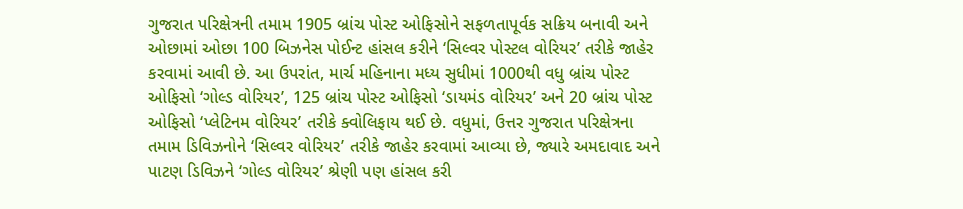ગુજરાત પરિક્ષેત્રની તમામ 1905 બ્રાંચ પોસ્ટ ઓફિસોને સફળતાપૂર્વક સક્રિય બનાવી અને ઓછામાં ઓછા 100 બિઝનેસ પોઈન્ટ હાંસલ કરીને ‘સિલ્વર પોસ્ટલ વોરિયર’ તરીકે જાહેર કરવામાં આવી છે. આ ઉપરાંત, માર્ચ મહિનાના મધ્ય સુધીમાં 1000થી વધુ બ્રાંચ પોસ્ટ ઓફિસો ‘ગોલ્ડ વોરિયર’, 125 બ્રાંચ પોસ્ટ ઓફિસો ‘ડાયમંડ વોરિયર’ અને 20 બ્રાંચ પોસ્ટ ઓફિસો ‘પ્લેટિનમ વોરિયર’ તરીકે ક્વોલિફાય થઈ છે. વધુમાં, ઉત્તર ગુજરાત પરિક્ષેત્રના તમામ ડિવિઝનોને ‘સિલ્વર વોરિયર’ તરીકે જાહેર કરવામાં આવ્યા છે, જ્યારે અમદાવાદ અને પાટણ ડિવિઝને ‘ગોલ્ડ વોરિયર’ શ્રેણી પણ હાંસલ કરી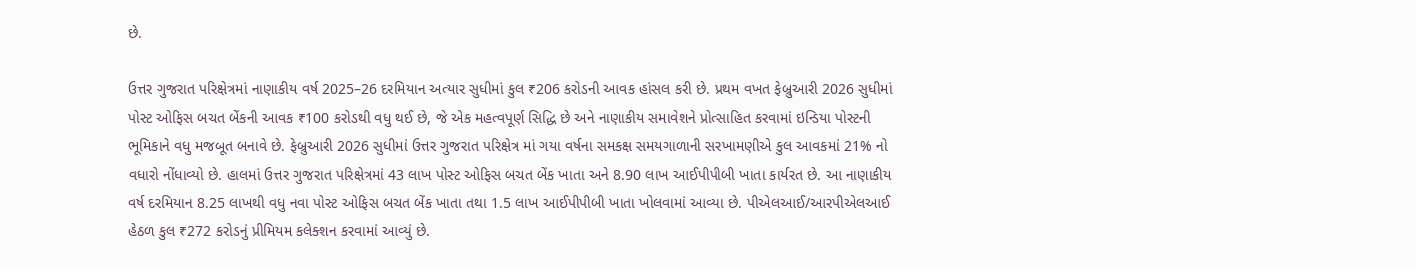છે.

ઉત્તર ગુજરાત પરિક્ષેત્રમાં નાણાકીય વર્ષ 2025–26 દરમિયાન અત્યાર સુધીમાં કુલ ₹206 કરોડની આવક હાંસલ કરી છે. પ્રથમ વખત ફેબ્રુઆરી 2026 સુધીમાં પોસ્ટ ઓફિસ બચત બેંકની આવક ₹100 કરોડથી વધુ થઈ છે, જે એક મહત્વપૂર્ણ સિદ્ધિ છે અને નાણાકીય સમાવેશને પ્રોત્સાહિત કરવામાં ઇન્ડિયા પોસ્ટની ભૂમિકાને વધુ મજબૂત બનાવે છે. ફેબ્રુઆરી 2026 સુધીમાં ઉત્તર ગુજરાત પરિક્ષેત્ર માં ગયા વર્ષના સમકક્ષ સમયગાળાની સરખામણીએ કુલ આવકમાં 21% નો વધારો નોંધાવ્યો છે. હાલમાં ઉત્તર ગુજરાત પરિક્ષેત્રમાં 43 લાખ પોસ્ટ ઓફિસ બચત બેંક ખાતા અને 8.90 લાખ આઈપીપીબી ખાતા કાર્યરત છે. આ નાણાકીય વર્ષ દરમિયાન 8.25 લાખથી વધુ નવા પોસ્ટ ઓફિસ બચત બેંક ખાતા તથા 1.5 લાખ આઈપીપીબી ખાતા ખોલવામાં આવ્યા છે. પીએલઆઈ/આરપીએલઆઈ હેઠળ કુલ ₹272 કરોડનું પ્રીમિયમ કલેક્શન કરવામાં આવ્યું છે.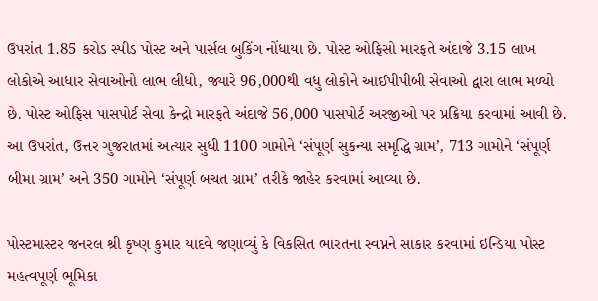ઉપરાંત 1.85 કરોડ સ્પીડ પોસ્ટ અને પાર્સલ બુકિંગ નોંધાયા છે. પોસ્ટ ઓફિસો મારફતે અંદાજે 3.15 લાખ લોકોએ આધાર સેવાઓનો લાભ લીધો, જ્યારે 96,000થી વધુ લોકોને આઈપીપીબી સેવાઓ દ્વારા લાભ મળ્યો છે. પોસ્ટ ઓફિસ પાસપોર્ટ સેવા કેન્દ્રો મારફતે અંદાજે 56,000 પાસપોર્ટ અરજીઓ પર પ્રક્રિયા કરવામાં આવી છે. આ ઉપરાંત, ઉત્તર ગુજરાતમાં અત્યાર સુધી 1100 ગામોને ‘સંપૂર્ણ સુકન્યા સમૃદ્ધિ ગ્રામ’, 713 ગામોને ‘સંપૂર્ણ બીમા ગ્રામ’ અને 350 ગામોને ‘સંપૂર્ણ બચત ગ્રામ’ તરીકે જાહેર કરવામાં આવ્યા છે.

પોસ્ટમાસ્ટર જનરલ શ્રી કૃષ્ણ કુમાર યાદવે જણાવ્યું કે વિકસિત ભારતના સ્વપ્નને સાકાર કરવામાં ઇન્ડિયા પોસ્ટ મહત્વપૂર્ણ ભૂમિકા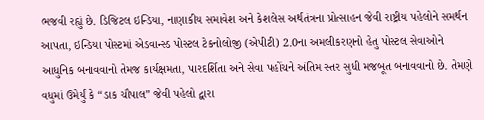ભજવી રહ્યું છે. ડિજિટલ ઇન્ડિયા, નાણાકીય સમાવેશ અને કેશલેસ અર્થતંત્રના પ્રોત્સાહન જેવી રાષ્ટ્રીય પહેલોને સમર્થન આપતા, ઇન્ડિયા પોસ્ટમાં એડવાન્સ્ડ પોસ્ટલ ટેકનોલોજી (એપીટી) 2.0ના અમલીકરણનો હેતુ પોસ્ટલ સેવાઓને આધુનિક બનાવવાનો તેમજ કાર્યક્ષમતા, પારદર્શિતા અને સેવા પહોંચને અંતિમ સ્તર સુધી મજબૂત બનાવવાનો છે. તેમણે વધુમાં ઉમેર્યું કે “ડાક ચૌપાલ” જેવી પહેલો દ્વારા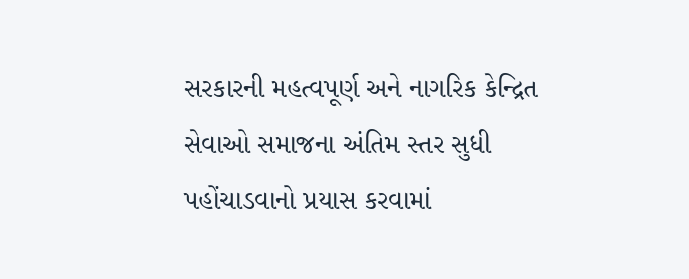સરકારની મહત્વપૂર્ણ અને નાગરિક કેન્દ્રિત સેવાઓ સમાજના અંતિમ સ્તર સુધી પહોંચાડવાનો પ્રયાસ કરવામાં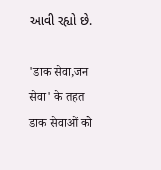આવી રહ્યો છે.

'डाक सेवा,जन सेवा' के तहत डाक सेवाओं को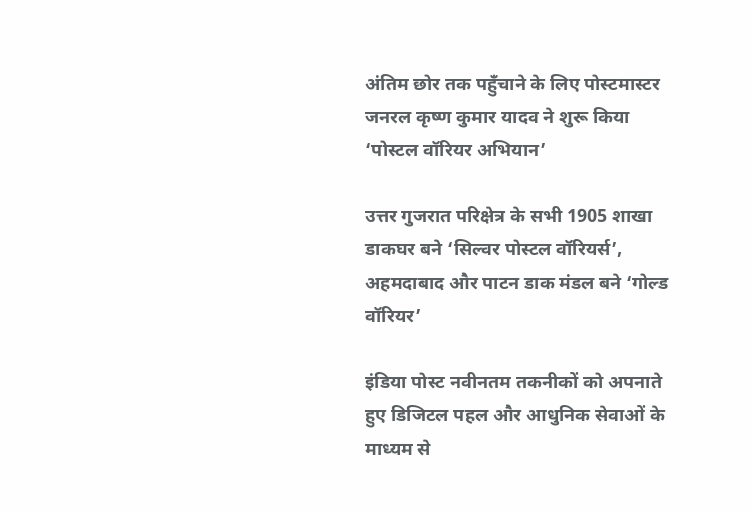अंतिम छोर तक पहुँचाने के लिए पोस्टमास्टर जनरल कृष्ण कुमार यादव ने शुरू किया ‘पोस्टल वॉरियर अभियान’

उत्तर गुजरात परिक्षेत्र के सभी 1905 शाखा डाकघर बने ‘सिल्वर पोस्टल वॉरियर्स’, अहमदाबाद और पाटन डाक मंडल बने ‘गोल्ड वॉरियर’

इंडिया पोस्ट नवीनतम तकनीकों को अपनाते हुए डिजिटल पहल और आधुनिक सेवाओं के माध्यम से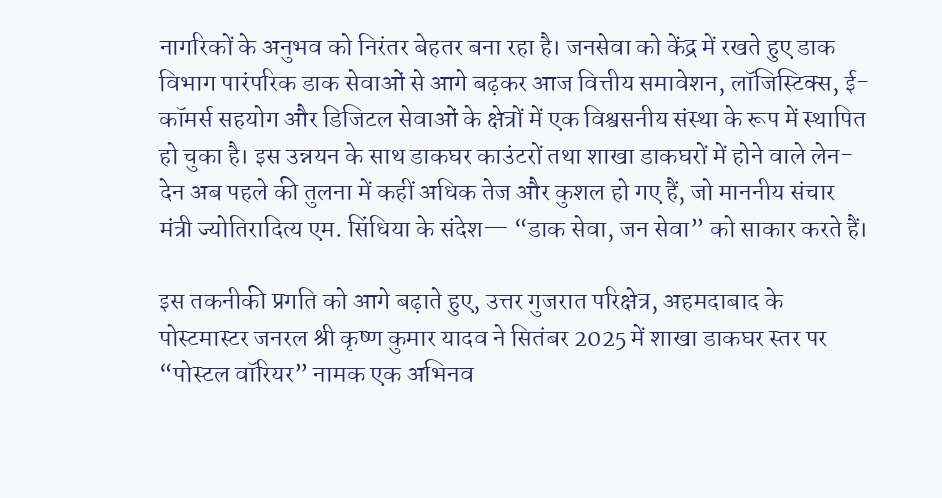नागरिकों के अनुभव को निरंतर बेहतर बना रहा है। जनसेवा को केंद्र में रखते हुए डाक विभाग पारंपरिक डाक सेवाओं से आगे बढ़कर आज वित्तीय समावेशन, लॉजिस्टिक्स, ई-कॉमर्स सहयोग और डिजिटल सेवाओं के क्षेत्रों में एक विश्वसनीय संस्था के रूप में स्थापित हो चुका है। इस उन्नयन के साथ डाकघर काउंटरों तथा शाखा डाकघरों में होने वाले लेन-देन अब पहले की तुलना में कहीं अधिक तेज और कुशल हो गए हैं, जो माननीय संचार मंत्री ज्योतिरादित्य एम. सिंधिया के संदेश— “डाक सेवा, जन सेवा” को साकार करते हैं।

इस तकनीकी प्रगति को आगे बढ़ाते हुए, उत्तर गुजरात परिक्षेत्र, अहमदाबाद के पोस्टमास्टर जनरल श्री कृष्ण कुमार यादव ने सितंबर 2025 में शाखा डाकघर स्तर पर “पोस्टल वॉरियर” नामक एक अभिनव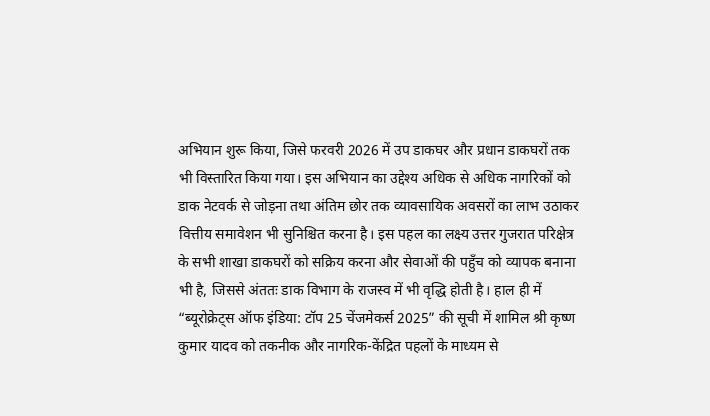अभियान शुरू किया, जिसे फरवरी 2026 में उप डाकघर और प्रधान डाकघरों तक भी विस्तारित किया गया। इस अभियान का उद्देश्य अधिक से अधिक नागरिकों को डाक नेटवर्क से जोड़ना तथा अंतिम छोर तक व्यावसायिक अवसरों का लाभ उठाकर वित्तीय समावेशन भी सुनिश्चित करना है। इस पहल का लक्ष्य उत्तर गुजरात परिक्षेत्र के सभी शाखा डाकघरों को सक्रिय करना और सेवाओं की पहुँच को व्यापक बनाना भी है, जिससे अंततः डाक विभाग के राजस्व में भी वृद्धि होती है। हाल ही में “ब्यूरोक्रेट्स ऑफ इंडिया: टॉप 25 चेंजमेकर्स 2025” की सूची में शामिल श्री कृष्ण कुमार यादव को तकनीक और नागरिक-केंद्रित पहलों के माध्यम से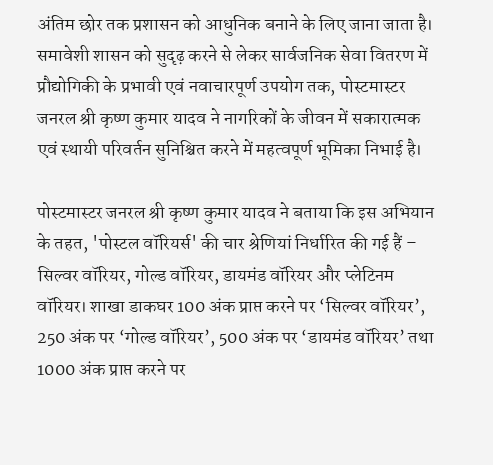अंतिम छोर तक प्रशासन को आधुनिक बनाने के लिए जाना जाता है। समावेशी शासन को सुदृढ़ करने से लेकर सार्वजनिक सेवा वितरण में प्रौद्योगिकी के प्रभावी एवं नवाचारपूर्ण उपयोग तक, पोस्टमास्टर जनरल श्री कृष्ण कुमार यादव ने नागरिकों के जीवन में सकारात्मक एवं स्थायी परिवर्तन सुनिश्चित करने में महत्वपूर्ण भूमिका निभाई है।

पोस्टमास्टर जनरल श्री कृष्ण कुमार यादव ने बताया कि इस अभियान के तहत, 'पोस्टल वॉरियर्स' की चार श्रेणियां निर्धारित की गई हैं – सिल्वर वॉरियर, गोल्ड वॉरियर, डायमंड वॉरियर और प्लेटिनम वॉरियर। शाखा डाकघर 100 अंक प्राप्त करने पर ‘सिल्वर वॉरियर’, 250 अंक पर ‘गोल्ड वॉरियर’, 500 अंक पर ‘डायमंड वॉरियर’ तथा 1000 अंक प्राप्त करने पर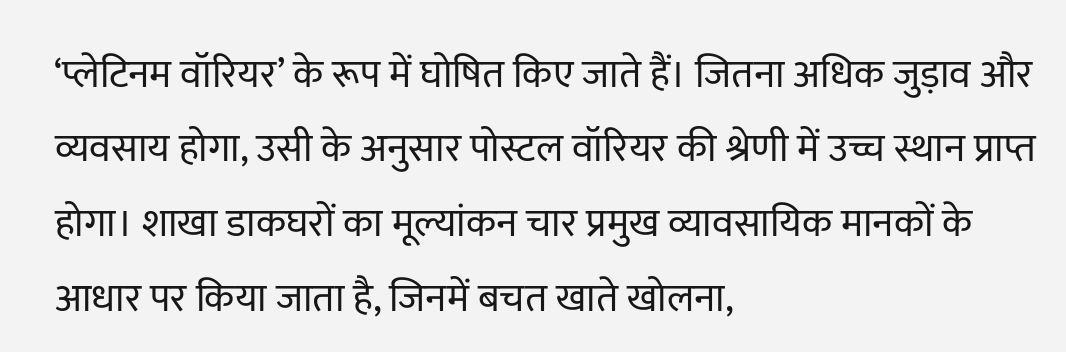‘प्लेटिनम वॉरियर’ के रूप में घोषित किए जाते हैं। जितना अधिक जुड़ाव और व्यवसाय होगा, उसी के अनुसार पोस्टल वॉरियर की श्रेणी में उच्च स्थान प्राप्त होगा। शाखा डाकघरों का मूल्यांकन चार प्रमुख व्यावसायिक मानकों के आधार पर किया जाता है, जिनमें बचत खाते खोलना,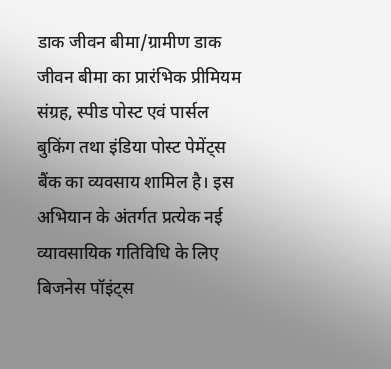डाक जीवन बीमा/ग्रामीण डाक जीवन बीमा का प्रारंभिक प्रीमियम संग्रह, स्पीड पोस्ट एवं पार्सल बुकिंग तथा इंडिया पोस्ट पेमेंट्स बैंक का व्यवसाय शामिल है। इस अभियान के अंतर्गत प्रत्येक नई व्यावसायिक गतिविधि के लिए बिजनेस पॉइंट्स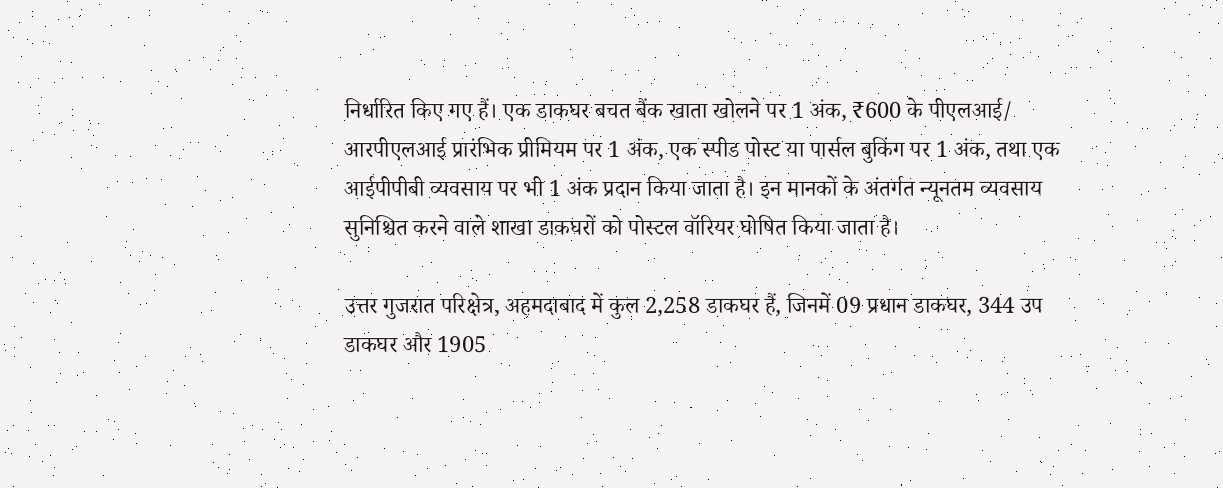निर्धारित किए गए हैं। एक डाकघर बचत बैंक खाता खोलने पर 1 अंक, ₹600 के पीएलआई/ आरपीएलआई प्रारंभिक प्रीमियम पर 1 अंक, एक स्पीड पोस्ट या पार्सल बुकिंग पर 1 अंक, तथा एक आईपीपीबी व्यवसाय पर भी 1 अंक प्रदान किया जाता है। इन मानकों के अंतर्गत न्यूनतम व्यवसाय सुनिश्चित करने वाले शाखा डाकघरों को पोस्टल वॉरियर घोषित किया जाता है।

उत्तर गुजरात परिक्षेत्र, अहमदाबाद में कुल 2,258 डाकघर हैं, जिनमें 09 प्रधान डाकघर, 344 उप डाकघर और 1905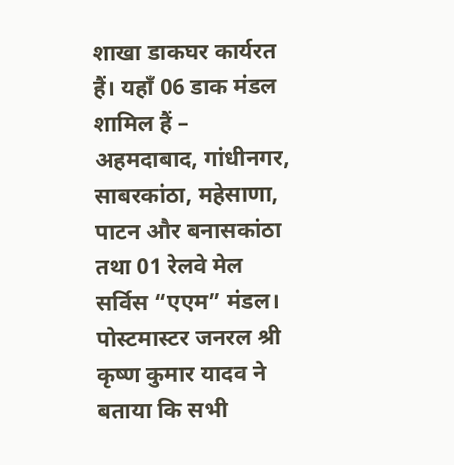शाखा डाकघर कार्यरत हैं। यहाँ 06 डाक मंडल शामिल हैं – अहमदाबाद, गांधीनगर, साबरकांठा, महेसाणा, पाटन और बनासकांठा तथा 01 रेलवे मेल सर्विस “एएम” मंडल। पोस्टमास्टर जनरल श्री कृष्ण कुमार यादव ने बताया कि सभी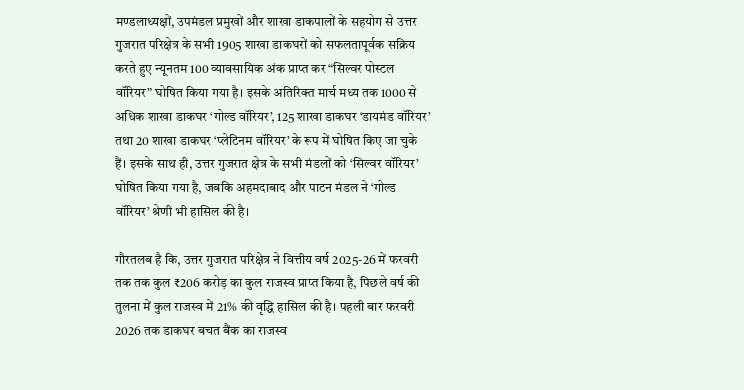मण्डलाध्यक्षों, उपमंडल प्रमुखों और शाखा डाकपालों के सहयोग से उत्तर गुजरात परिक्षेत्र के सभी 1905 शाखा डाकघरों को सफलतापूर्वक सक्रिय करते हुए न्यूनतम 100 व्यावसायिक अंक प्राप्त कर “सिल्वर पोस्टल वॉरियर” घोषित किया गया है। इसके अतिरिक्त मार्च मध्य तक 1000 से अधिक शाखा डाकघर ‘गोल्ड वॉरियर’, 125 शाखा डाकघर ‘डायमंड वॉरियर’ तथा 20 शाखा डाकघर ‘प्लेटिनम वॉरियर’ के रूप में घोषित किए जा चुके हैं। इसके साथ ही, उत्तर गुजरात क्षेत्र के सभी मंडलों को ‘सिल्वर वॉरियर’ घोषित किया गया है, जबकि अहमदाबाद और पाटन मंडल ने ‘गोल्ड वॉरियर’ श्रेणी भी हासिल की है।

गौरतलब है कि, उत्तर गुजरात परिक्षेत्र ने वित्तीय वर्ष 2025-26 में फरवरी तक तक कुल ₹206 करोड़ का कुल राजस्व प्राप्त किया है, पिछले वर्ष की तुलना में कुल राजस्व में 21% की वृद्धि हासिल की है। पहली बार फरवरी 2026 तक डाकघर बचत बैंक का राजस्व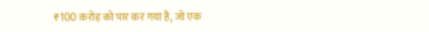₹100 करोड़ को पार कर गया है, जो एक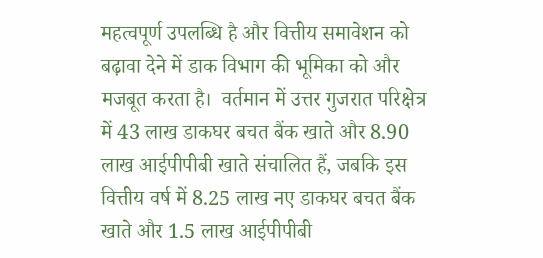महत्वपूर्ण उपलब्धि है और वित्तीय समावेशन को बढ़ावा देने में डाक विभाग की भूमिका को और मजबूत करता है।  वर्तमान में उत्तर गुजरात परिक्षेत्र में 43 लाख डाकघर बचत बैंक खाते और 8.90 लाख आईपीपीबी खाते संचालित हैं, जबकि इस वित्तीय वर्ष में 8.25 लाख नए डाकघर बचत बैंक खाते और 1.5 लाख आईपीपीबी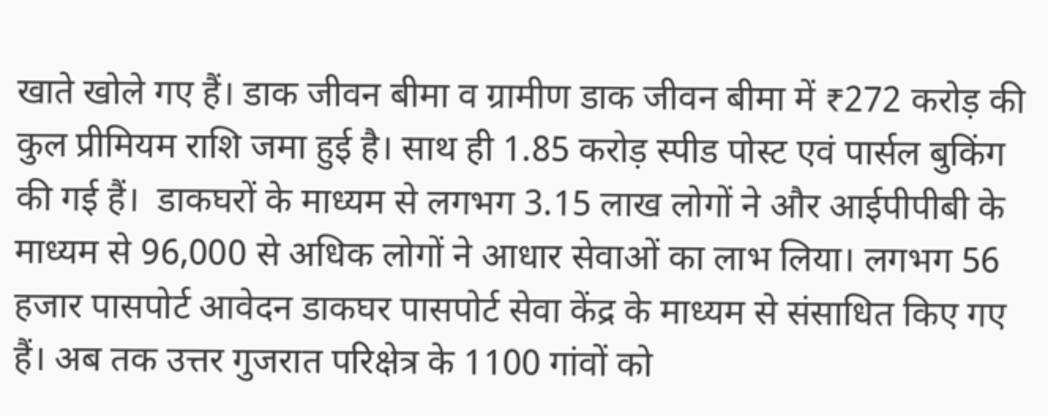खाते खोले गए हैं। डाक जीवन बीमा व ग्रामीण डाक जीवन बीमा में ₹272 करोड़ की कुल प्रीमियम राशि जमा हुई है। साथ ही 1.85 करोड़ स्पीड पोस्ट एवं पार्सल बुकिंग की गई हैं।  डाकघरों के माध्यम से लगभग 3.15 लाख लोगों ने और आईपीपीबी के माध्यम से 96,000 से अधिक लोगों ने आधार सेवाओं का लाभ लिया। लगभग 56 हजार पासपोर्ट आवेदन डाकघर पासपोर्ट सेवा केंद्र के माध्यम से संसाधित किए गए हैं। अब तक उत्तर गुजरात परिक्षेत्र के 1100 गांवों को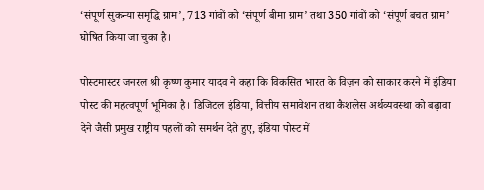‘संपूर्ण सुकन्या समृद्धि ग्राम’, 713 गांवों को ‘संपूर्ण बीमा ग्राम’ तथा 350 गांवों को ‘संपूर्ण बचत ग्राम’ घोषित किया जा चुका है।

पोस्टमास्टर जनरल श्री कृष्ण कुमार यादव ने कहा कि विकसित भारत के विज़न को साकार करने में इंडिया पोस्ट की महत्वपूर्ण भूमिका है। डिजिटल इंडिया, वित्तीय समावेशन तथा कैशलेस अर्थव्यवस्था को बढ़ावा देने जैसी प्रमुख राष्ट्रीय पहलों को समर्थन देते हुए, इंडिया पोस्ट में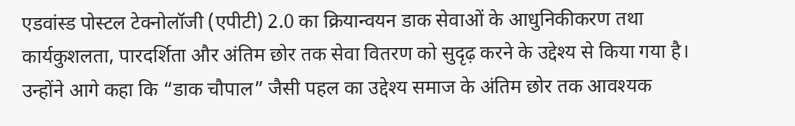एडवांस्ड पोस्टल टेक्नोलॉजी (एपीटी) 2.0 का क्रियान्वयन डाक सेवाओं के आधुनिकीकरण तथा कार्यकुशलता, पारदर्शिता और अंतिम छोर तक सेवा वितरण को सुदृढ़ करने के उद्देश्य से किया गया है। उन्होंने आगे कहा कि “डाक चौपाल” जैसी पहल का उद्देश्य समाज के अंतिम छोर तक आवश्यक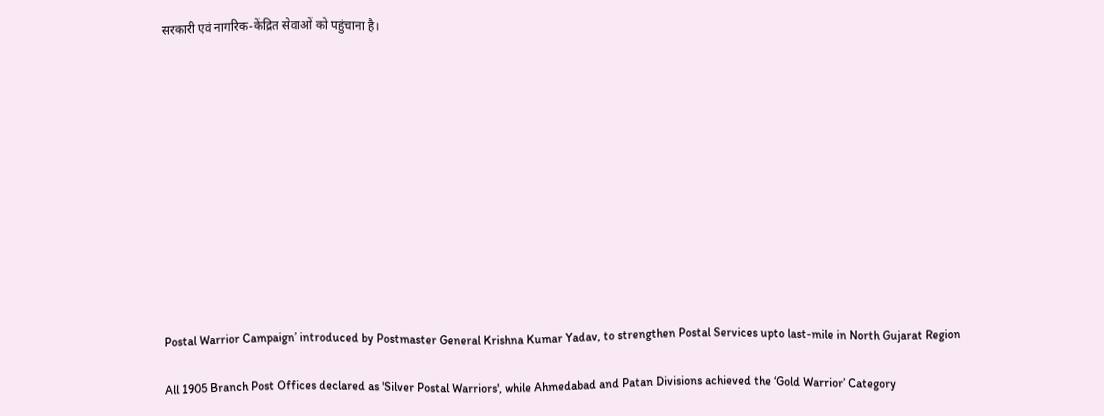सरकारी एवं नागरिक-केंद्रित सेवाओं को पहुंचाना है।












Postal Warrior Campaign’ introduced by Postmaster General Krishna Kumar Yadav, to strengthen Postal Services upto last-mile in North Gujarat Region

All 1905 Branch Post Offices declared as 'Silver Postal Warriors', while Ahmedabad and Patan Divisions achieved the ‘Gold Warrior’ Category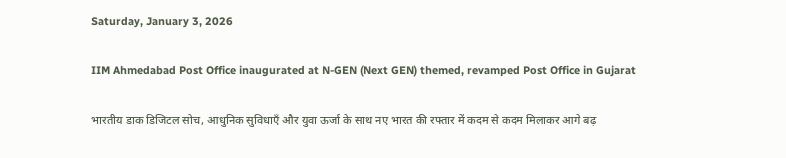Saturday, January 3, 2026

IIM Ahmedabad Post Office inaugurated at N-GEN (Next GEN) themed, revamped Post Office in Gujarat

भारतीय डाक डिजिटल सोच, आधुनिक सुविधाएँ और युवा ऊर्जा के साथ नए भारत की रफ्तार में कदम से कदम मिलाकर आगे बढ़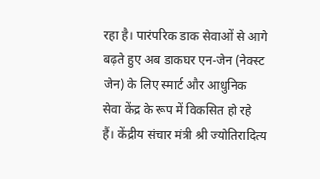रहा है। पारंपरिक डाक सेवाओं से आगे बढ़ते हुए अब डाकघर एन-जेन (नेक्स्ट जेन) के लिए स्मार्ट और आधुनिक सेवा केंद्र के रूप में विकसित हो रहे हैं। केंद्रीय संचार मंत्री श्री ज्योतिरादित्य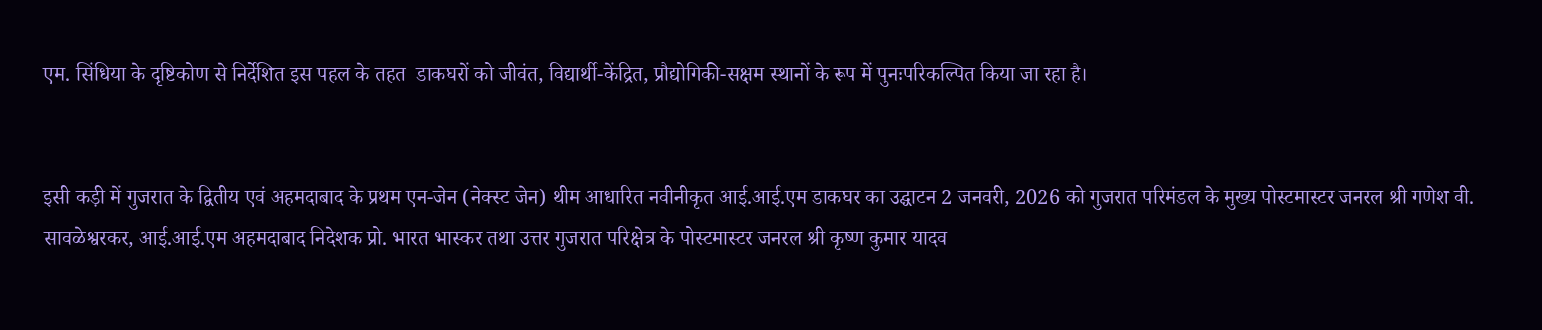एम. सिंधिया के दृष्टिकोण से निर्देशित इस पहल के तहत  डाकघरों को जीवंत, विद्यार्थी-केंद्रित, प्रौद्योगिकी-सक्षम स्थानों के रूप में पुनःपरिकल्पित किया जा रहा है।


इसी कड़ी में गुजरात के द्वितीय एवं अहमदाबाद के प्रथम एन-जेन (नेक्स्ट जेन) थीम आधारित नवीनीकृत आई.आई.एम डाकघर का उद्घाटन 2 जनवरी, 2026 को गुजरात परिमंडल के मुख्य पोस्टमास्टर जनरल श्री गणेश वी. सावळेश्वरकर, आई.आई.एम अहमदाबाद निदेशक प्रो. भारत भास्कर तथा उत्तर गुजरात परिक्षेत्र के पोस्टमास्टर जनरल श्री कृष्ण कुमार यादव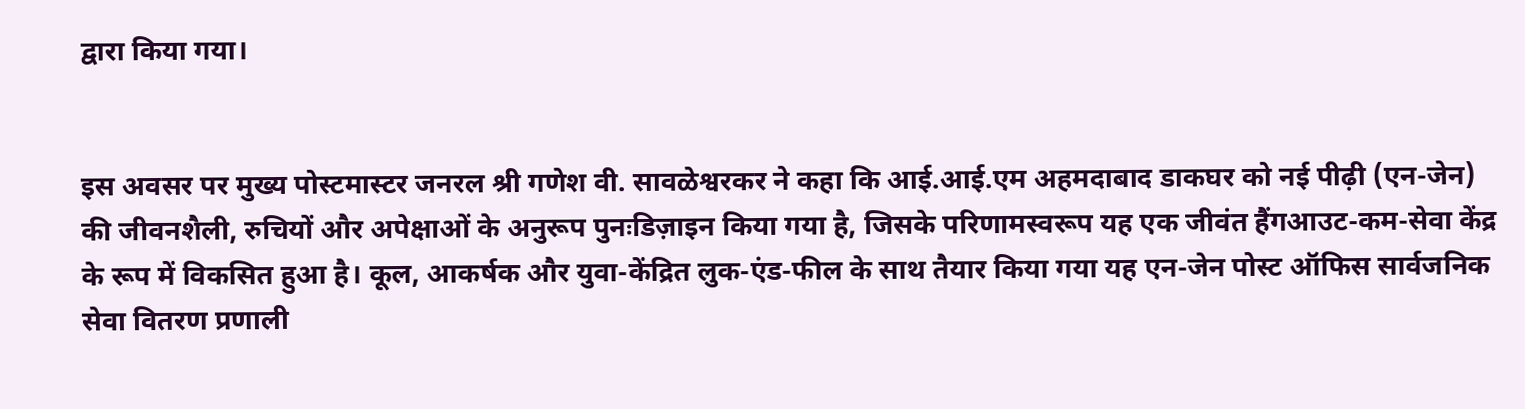द्वारा किया गया।


इस अवसर पर मुख्य पोस्टमास्टर जनरल श्री गणेश वी. सावळेश्वरकर ने कहा कि आई.आई.एम अहमदाबाद डाकघर को नई पीढ़ी (एन-जेन) की जीवनशैली, रुचियों और अपेक्षाओं के अनुरूप पुनःडिज़ाइन किया गया है, जिसके परिणामस्वरूप यह एक जीवंत हैंगआउट-कम-सेवा केंद्र के रूप में विकसित हुआ है। कूल, आकर्षक और युवा-केंद्रित लुक-एंड-फील के साथ तैयार किया गया यह एन-जेन पोस्ट ऑफिस सार्वजनिक सेवा वितरण प्रणाली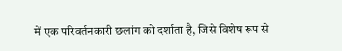में एक परिवर्तनकारी छलांग को दर्शाता है, जिसे विशेष रूप से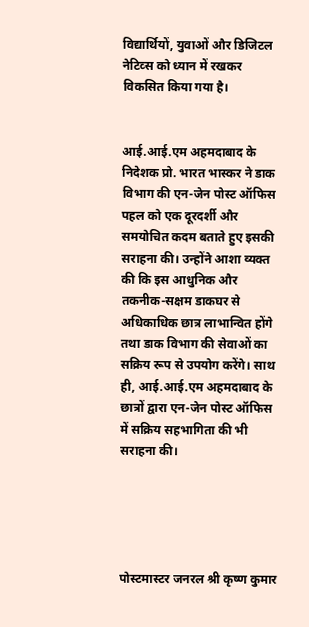विद्यार्थियों, युवाओं और डिजिटल नेटिव्स को ध्यान में रखकर विकसित किया गया है।


आई.आई.एम अहमदाबाद के निदेशक प्रो. भारत भास्कर ने डाक विभाग की एन-जेन पोस्ट ऑफिस पहल को एक दूरदर्शी और समयोचित कदम बताते हुए इसकी सराहना की। उन्होंने आशा व्यक्त की कि इस आधुनिक और तकनीक-सक्षम डाकघर से अधिकाधिक छात्र लाभान्वित होंगे तथा डाक विभाग की सेवाओं का सक्रिय रूप से उपयोग करेंगे। साथ ही, आई.आई.एम अहमदाबाद के छात्रों द्वारा एन-जेन पोस्ट ऑफिस में सक्रिय सहभागिता की भी सराहना की।





पोस्टमास्टर जनरल श्री कृष्ण कुमार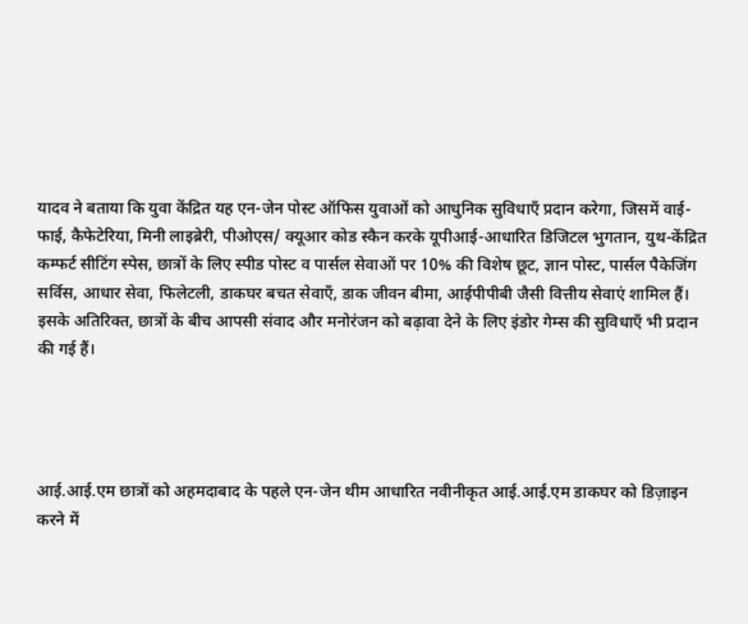यादव ने बताया कि युवा केंद्रित यह एन-जेन पोस्ट ऑफिस युवाओं को आधुनिक सुविधाएँ प्रदान करेगा, जिसमें वाई-फाई, कैफेटेरिया, मिनी लाइब्रेरी, पीओएस/ क्यूआर कोड स्कैन करके यूपीआई-आधारित डिजिटल भुगतान, युथ-केंद्रित कम्फर्ट सीटिंग स्पेस, छात्रों के लिए स्पीड पोस्ट व पार्सल सेवाओं पर 10% की विशेष छूट, ज्ञान पोस्ट, पार्सल पैकेजिंग सर्विस, आधार सेवा, फिलेटली, डाकघर बचत सेवाएँ, डाक जीवन बीमा, आईपीपीबी जैसी वित्तीय सेवाएं शामिल हैं। इसके अतिरिक्त, छात्रों के बीच आपसी संवाद और मनोरंजन को बढ़ावा देने के लिए इंडोर गेम्स की सुविधाएँ भी प्रदान की गई हैं।




आई.आई.एम छात्रों को अहमदाबाद के पहले एन-जेन थीम आधारित नवीनीकृत आई.आई.एम डाकघर को डिज़ाइन करने में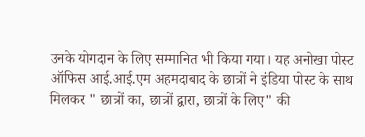उनके योगदान के लिए सम्मानित भी किया गया। यह अनोखा पोस्ट ऑफिस आई.आई.एम अहमदाबाद के छात्रों ने इंडिया पोस्ट के साथ मिलकर " छात्रों का, छात्रों द्वारा, छात्रों के लिए" की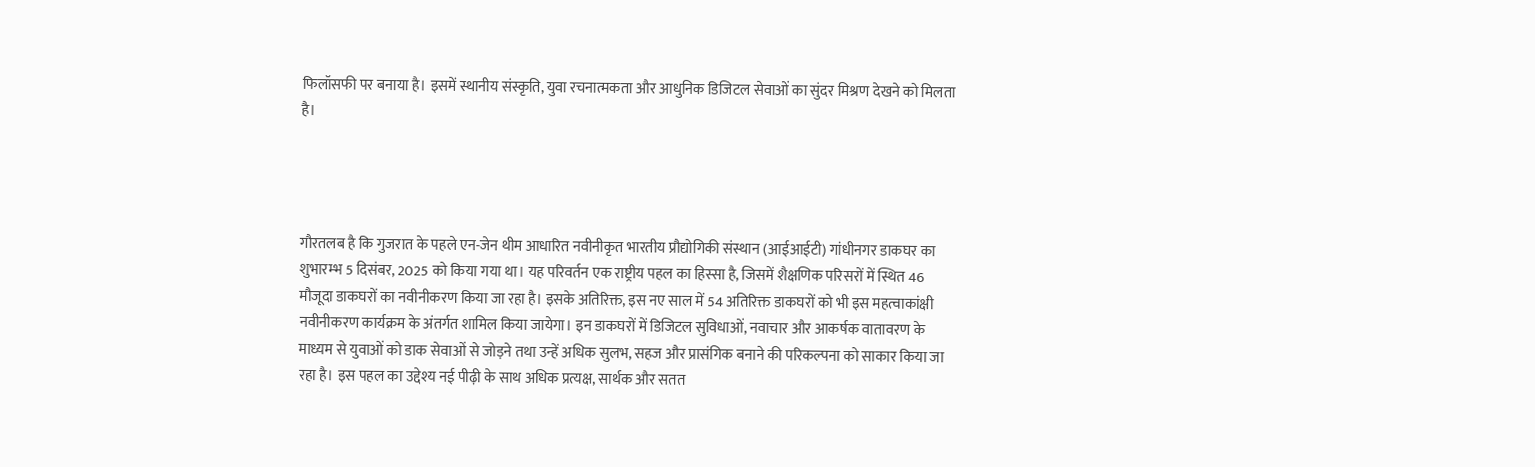फिलॉसफी पर बनाया है। इसमें स्थानीय संस्कृति, युवा रचनात्मकता और आधुनिक डिजिटल सेवाओं का सुंदर मिश्रण देखने को मिलता है।




गौरतलब है कि गुजरात के पहले एन-जेन थीम आधारित नवीनीकृत भारतीय प्रौद्योगिकी संस्थान (आईआईटी) गांधीनगर डाकघर का शुभारम्भ 5 दिसंबर, 2025 को किया गया था। यह परिवर्तन एक राष्ट्रीय पहल का हिस्सा है, जिसमें शैक्षणिक परिसरों में स्थित 46 मौजूदा डाकघरों का नवीनीकरण किया जा रहा है। इसके अतिरिक्त, इस नए साल में 54 अतिरिक्त डाकघरों को भी इस महत्वाकांक्षी नवीनीकरण कार्यक्रम के अंतर्गत शामिल किया जायेगा। इन डाकघरों में डिजिटल सुविधाओं, नवाचार और आकर्षक वातावरण के माध्यम से युवाओं को डाक सेवाओं से जोड़ने तथा उन्हें अधिक सुलभ, सहज और प्रासंगिक बनाने की परिकल्पना को साकार किया जा रहा है। इस पहल का उद्देश्य नई पीढ़ी के साथ अधिक प्रत्यक्ष, सार्थक और सतत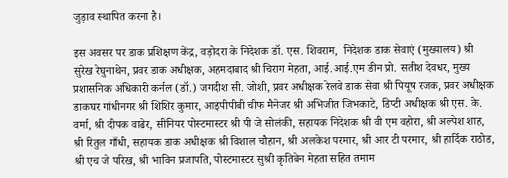जुड़ाव स्थापित करना है।

इस अवसर पर डाक प्रशिक्षण केंद्र, वड़ोदरा के निदेशक डॉ. एस. शिवराम,  निदेशक डाक सेवाएं (मुख्यालय) श्री सुरेख रेघुनाथेन, प्रवर डाक अधीक्षक, अहमदाबाद श्री चिराग मेहता, आई.आई.एम डीन प्रो. सतीश देवधर, मुख्य प्रशासनिक अधिकारी कर्नल (डॉ.) जगदीश सी. जोशी, प्रवर अधीक्षक रेलवे डाक सेवा श्री पियूष रजक, प्रवर अधीक्षक डाकघर गांधीनगर श्री शिशिर कुमार, आइपीपीबी चीफ मैनेजर श्री अभिजीत जिभकाटे, डिप्टी अधीक्षक श्री एस. के. वर्मा, श्री दीपक वाढेर, सीनियर पोस्टमास्टर श्री पी जे सोलंकी, सहायक निदेशक श्री वी एम वहोरा, श्री अल्पेश शाह, श्री रितुल गाँधी, सहायक डाक अधीक्षक श्री विशाल चौहान, श्री अलकेश परमार, श्री आर टी परमार, श्री हार्दिक राठोड, श्री एच जे परिख, श्री भाविन प्रजापति, पोस्टमास्टर सुश्री कृतिबेन मेहता सहित तमाम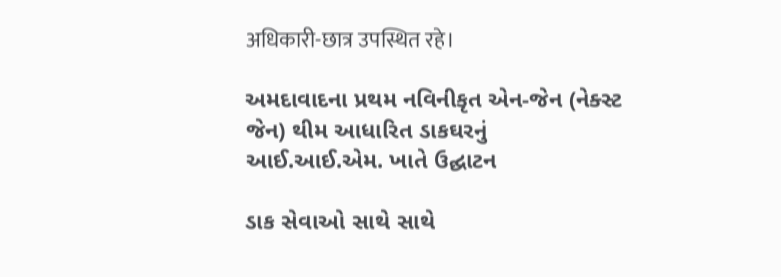अधिकारी-छात्र उपस्थित रहे।

અમદાવાદના પ્રથમ નવિનીકૃત એન-જેન (નેક્સ્ટ જેન) થીમ આધારિત ડાકઘરનું આઈ.આઈ.એમ. ખાતે ઉદ્ઘાટન

ડાક સેવાઓ સાથે સાથે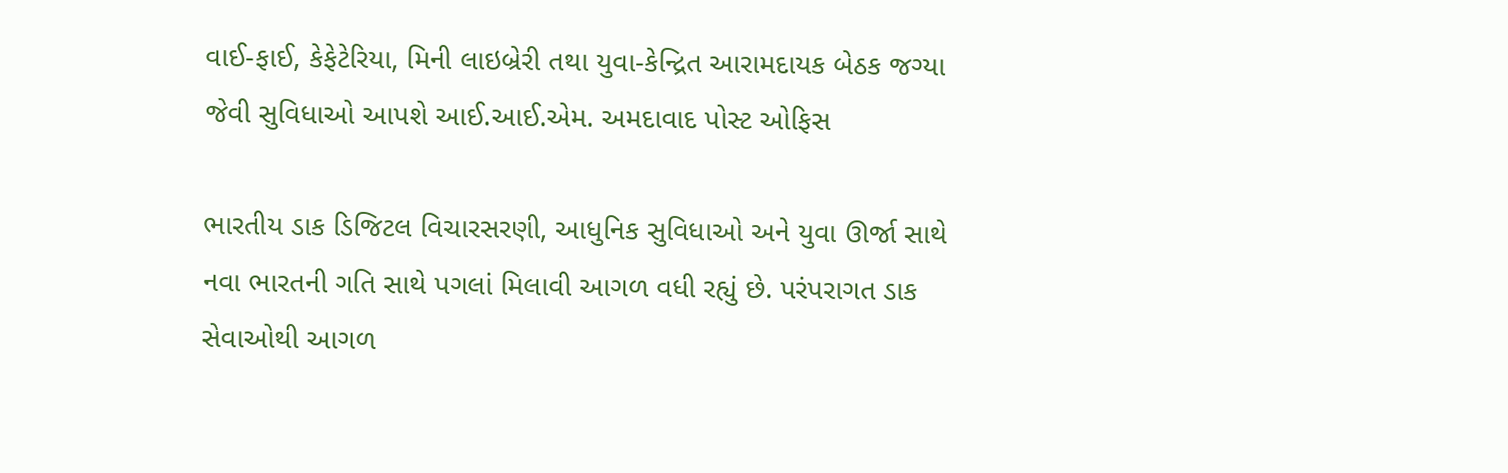વાઈ-ફાઈ, કેફેટેરિયા, મિની લાઇબ્રેરી તથા યુવા-કેન્દ્રિત આરામદાયક બેઠક જગ્યા જેવી સુવિધાઓ આપશે આઈ.આઈ.એમ. અમદાવાદ પોસ્ટ ઓફિસ

ભારતીય ડાક ડિજિટલ વિચારસરણી, આધુનિક સુવિધાઓ અને યુવા ઊર્જા સાથે નવા ભારતની ગતિ સાથે પગલાં મિલાવી આગળ વધી રહ્યું છે. પરંપરાગત ડાક સેવાઓથી આગળ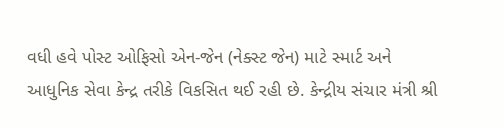વધી હવે પોસ્ટ ઓફિસો એન-જેન (નેક્સ્ટ જેન) માટે સ્માર્ટ અને આધુનિક સેવા કેન્દ્ર તરીકે વિકસિત થઈ રહી છે. કેન્દ્રીય સંચાર મંત્રી શ્રી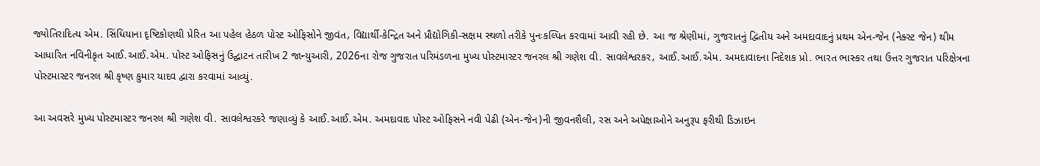જ્યોતિરાદિત્ય એમ. સિંધિયાના દૃષ્ટિકોણથી પ્રેરિત આ પહેલ હેઠળ પોસ્ટ ઓફિસોને જીવંત, વિદ્યાર્થી-કેન્દ્રિત અને પ્રૌદ્યોગિકી-સક્ષમ સ્થળો તરીકે પુનઃકલ્પિત કરવામાં આવી રહી છે. આ જ શ્રેણીમાં, ગુજરાતનું દ્વિતીય અને અમદાવાદનું પ્રથમ એન-જેન (નેક્સ્ટ જેન) થીમ આધારિત નવિનીકૃત આઈ.આઈ.એમ. પોસ્ટ ઓફિસનું ઉદ્ઘાટન તારીખ 2 જાન્યુઆરી, 2026ના રોજ ગુજરાત પરિમંડળના મુખ્ય પોસ્ટમાસ્ટર જનરલ શ્રી ગણેશ વી. સાવલેશ્વરકર, આઈ.આઈ.એમ. અમદાવાદના નિદેશક પ્રો. ભારત ભાસ્કર તથા ઉત્તર ગુજરાત પરિક્ષેત્રના પોસ્ટમાસ્ટર જનરલ શ્રી કૃષ્ણ કુમાર યાદવ દ્વારા કરવામાં આવ્યું.

આ અવસરે મુખ્ય પોસ્ટમાસ્ટર જનરલ શ્રી ગણેશ વી. સાવલેશ્વરકરે જણાવ્યું કે આઈ.આઈ.એમ. અમદાવાદ પોસ્ટ ઓફિસને નવી પેઢી (એન-જેન)ની જીવનશૈલી, રસ અને અપેક્ષાઓને અનુરૂપ ફરીથી ડિઝાઇન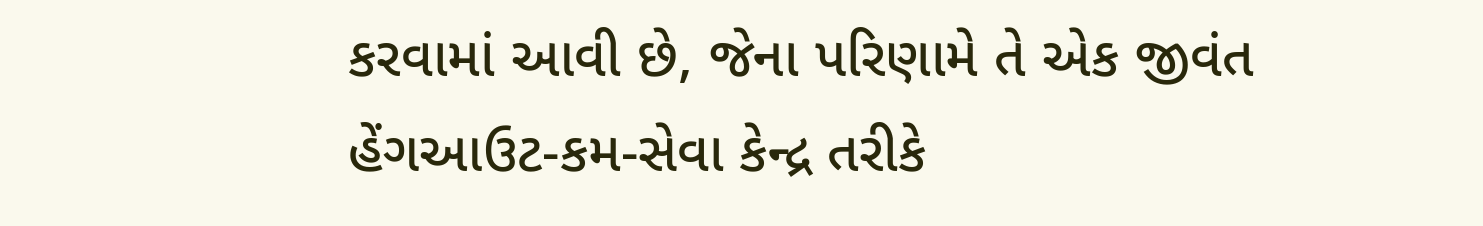કરવામાં આવી છે, જેના પરિણામે તે એક જીવંત હેંગઆઉટ-કમ-સેવા કેન્દ્ર તરીકે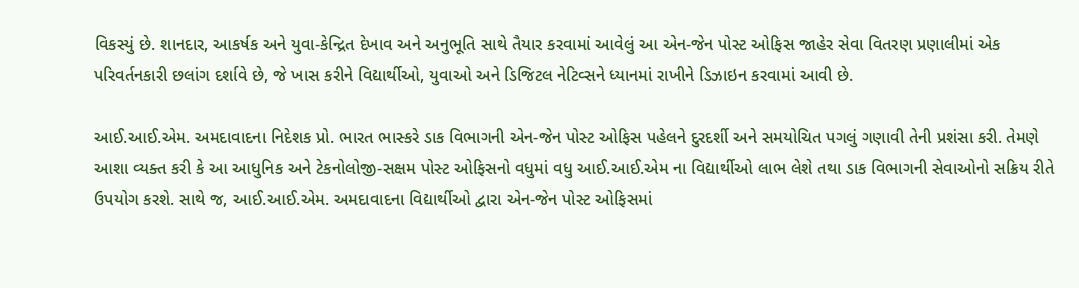વિકસ્યું છે. શાનદાર, આકર્ષક અને યુવા-કેન્દ્રિત દેખાવ અને અનુભૂતિ સાથે તૈયાર કરવામાં આવેલું આ એન-જેન પોસ્ટ ઓફિસ જાહેર સેવા વિતરણ પ્રણાલીમાં એક પરિવર્તનકારી છલાંગ દર્શાવે છે, જે ખાસ કરીને વિદ્યાર્થીઓ, યુવાઓ અને ડિજિટલ નેટિવ્સને ધ્યાનમાં રાખીને ડિઝાઇન કરવામાં આવી છે.

આઈ.આઈ.એમ. અમદાવાદના નિદેશક પ્રો. ભારત ભાસ્કરે ડાક વિભાગની એન-જેન પોસ્ટ ઓફિસ પહેલને દુરદર્શી અને સમયોચિત પગલું ગણાવી તેની પ્રશંસા કરી. તેમણે આશા વ્યક્ત કરી કે આ આધુનિક અને ટેકનોલોજી-સક્ષમ પોસ્ટ ઓફિસનો વધુમાં વધુ આઈ.આઈ.એમ ના વિદ્યાર્થીઓ લાભ લેશે તથા ડાક વિભાગની સેવાઓનો સક્રિય રીતે ઉપયોગ કરશે. સાથે જ, આઈ.આઈ.એમ. અમદાવાદના વિદ્યાર્થીઓ દ્વારા એન-જેન પોસ્ટ ઓફિસમાં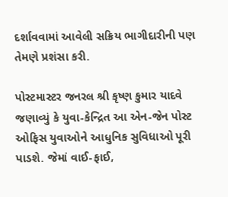દર્શાવવામાં આવેલી સક્રિય ભાગીદારીની પણ તેમણે પ્રશંસા કરી.

પોસ્ટમાસ્ટર જનરલ શ્રી કૃષ્ણ કુમાર યાદવે જણાવ્યું કે યુવા-કેન્દ્રિત આ એન-જેન પોસ્ટ ઓફિસ યુવાઓને આધુનિક સુવિધાઓ પૂરી પાડશે. જેમાં વાઈ-ફાઈ,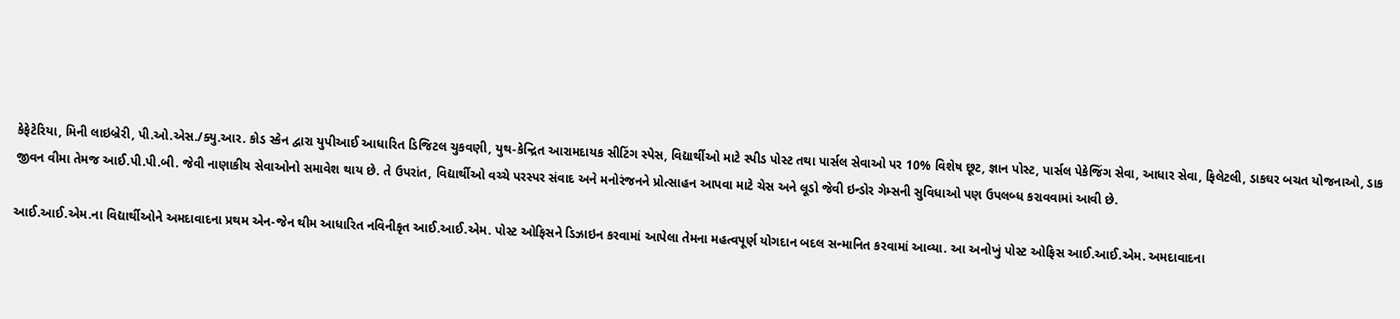કેફેટેરિયા, મિની લાઇબ્રેરી, પી.ઓ.એસ./ક્યુ.આર. કોડ સ્કેન દ્વારા યુપીઆઈ આધારિત ડિજિટલ ચુકવણી, યુથ-કેન્દ્રિત આરામદાયક સીટિંગ સ્પેસ, વિદ્યાર્થીઓ માટે સ્પીડ પોસ્ટ તથા પાર્સલ સેવાઓ પર 10% વિશેષ છૂટ, જ્ઞાન પોસ્ટ, પાર્સલ પેકેજિંગ સેવા, આધાર સેવા, ફિલેટલી, ડાકઘર બચત યોજનાઓ, ડાક જીવન વીમા તેમજ આઈ.પી.પી.બી. જેવી નાણાકીય સેવાઓનો સમાવેશ થાય છે. તે ઉપરાંત, વિદ્યાર્થીઓ વચ્ચે પરસ્પર સંવાદ અને મનોરંજનને પ્રોત્સાહન આપવા માટે ચેસ અને લૂડો જેવી ઇન્ડોર ગેમ્સની સુવિધાઓ પણ ઉપલબ્ધ કરાવવામાં આવી છે.

આઈ.આઈ.એમ.ના વિદ્યાર્થીઓને અમદાવાદના પ્રથમ એન-જેન થીમ આધારિત નવિનીકૃત આઈ.આઈ.એમ. પોસ્ટ ઓફિસને ડિઝાઇન કરવામાં આપેલા તેમના મહત્વપૂર્ણ યોગદાન બદલ સન્માનિત કરવામાં આવ્યા. આ અનોખું પોસ્ટ ઓફિસ આઈ.આઈ.એમ. અમદાવાદના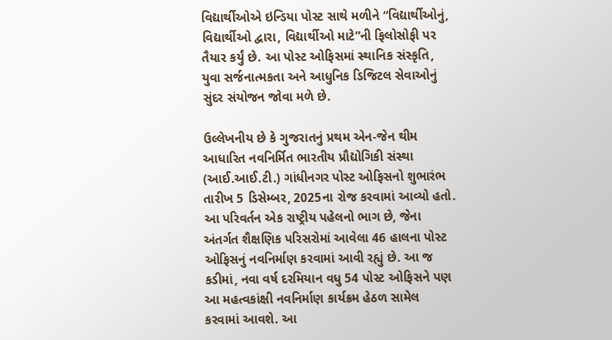વિદ્યાર્થીઓએ ઇન્ડિયા પોસ્ટ સાથે મળીને “વિદ્યાર્થીઓનું, વિદ્યાર્થીઓ દ્વારા, વિદ્યાર્થીઓ માટે”ની ફિલોસોફી પર તૈયાર કર્યું છે. આ પોસ્ટ ઓફિસમાં સ્થાનિક સંસ્કૃતિ, યુવા સર્જનાત્મકતા અને આધુનિક ડિજિટલ સેવાઓનું સુંદર સંયોજન જોવા મળે છે.

ઉલ્લેખનીય છે કે ગુજરાતનું પ્રથમ એન-જેન થીમ આધારિત નવનિર્મિત ભારતીય પ્રૌદ્યોગિકી સંસ્થા (આઈ.આઈ.ટી.) ગાંધીનગર પોસ્ટ ઓફિસનો શુભારંભ તારીખ 5 ડિસેમ્બર, 2025ના રોજ કરવામાં આવ્યો હતો. આ પરિવર્તન એક રાષ્ટ્રીય પહેલનો ભાગ છે, જેના અંતર્ગત શૈક્ષણિક પરિસરોમાં આવેલા 46 હાલના પોસ્ટ ઓફિસનું નવનિર્માણ કરવામાં આવી રહ્યું છે. આ જ કડીમાં, નવા વર્ષ દરમિયાન વધુ 54 પોસ્ટ ઓફિસને પણ આ મહત્વકાંક્ષી નવનિર્માણ કાર્યક્રમ હેઠળ સામેલ કરવામાં આવશે. આ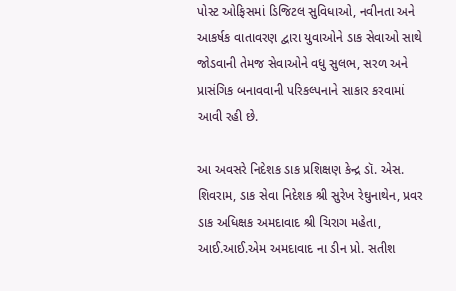પોસ્ટ ઓફિસમાં ડિજિટલ સુવિધાઓ, નવીનતા અને આકર્ષક વાતાવરણ દ્વારા યુવાઓને ડાક સેવાઓ સાથે જોડવાની તેમજ સેવાઓને વધુ સુલભ, સરળ અને પ્રાસંગિક બનાવવાની પરિકલ્પનાને સાકાર કરવામાં આવી રહી છે.

આ અવસરે નિદેશક ડાક પ્રશિક્ષણ કેન્દ્ર ડૉ. એસ. શિવરામ, ડાક સેવા નિદેશક શ્રી સુરેખ રેઘુનાથેન, પ્રવર ડાક અધિક્ષક અમદાવાદ શ્રી ચિરાગ મહેતા, આઈ.આઈ.એમ અમદાવાદ ના ડીન પ્રો. સતીશ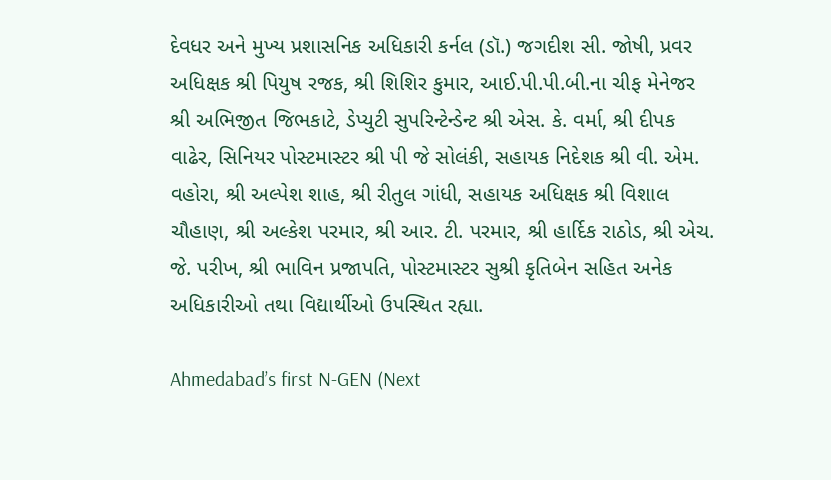દેવધર અને મુખ્ય પ્રશાસનિક અધિકારી કર્નલ (ડૉ.) જગદીશ સી. જોષી, પ્રવર અધિક્ષક શ્રી પિયુષ રજક, શ્રી શિશિર કુમાર, આઈ.પી.પી.બી.ના ચીફ મેનેજર શ્રી અભિજીત જિભકાટે, ડેપ્યુટી સુપરિન્ટેન્ડેન્ટ શ્રી એસ. કે. વર્મા, શ્રી દીપક વાઢેર, સિનિયર પોસ્ટમાસ્ટર શ્રી પી જે સોલંકી, સહાયક નિદેશક શ્રી વી. એમ. વહોરા, શ્રી અલ્પેશ શાહ, શ્રી રીતુલ ગાંધી, સહાયક અધિક્ષક શ્રી વિશાલ ચૌહાણ, શ્રી અલ્કેશ પરમાર, શ્રી આર. ટી. પરમાર, શ્રી હાર્દિક રાઠોડ, શ્રી એચ. જે. પરીખ, શ્રી ભાવિન પ્રજાપતિ, પોસ્ટમાસ્ટર સુશ્રી કૃતિબેન સહિત અનેક અધિકારીઓ તથા વિદ્યાર્થીઓ ઉપસ્થિત રહ્યા.

Ahmedabad’s first N-GEN (Next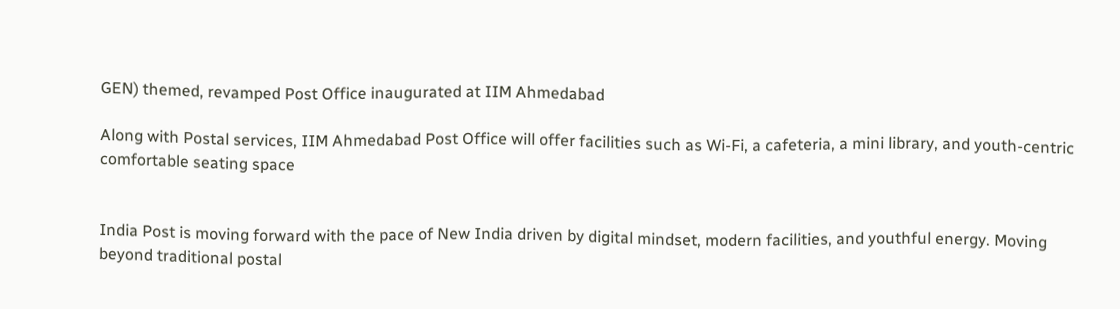GEN) themed, revamped Post Office inaugurated at IIM Ahmedabad

Along with Postal services, IIM Ahmedabad Post Office will offer facilities such as Wi-Fi, a cafeteria, a mini library, and youth-centric comfortable seating space


India Post is moving forward with the pace of New India driven by digital mindset, modern facilities, and youthful energy. Moving beyond traditional postal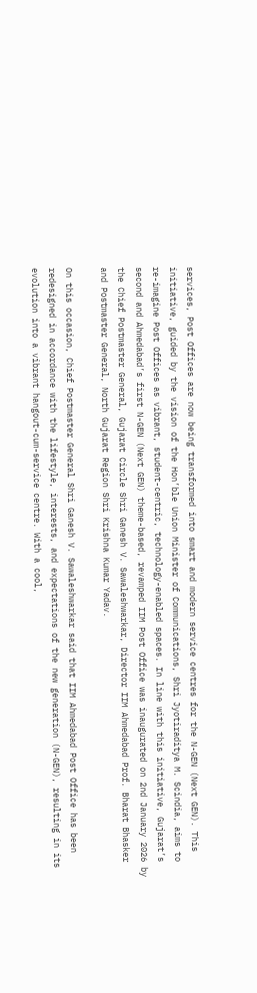services, Post Offices are now being transformed into smart and modern service centres for the N-GEN (Next GEN). This initiative, guided by the vision of the Hon’ble Union Minister of Communications, Shri Jyotiraditya M. Scindia, aims to re-imagine Post Offices as vibrant, student-centric, technology-enabled spaces. In line with this initiative, Gujarat’s second and Ahmedabad’s first N-GEN (Next GEN) theme-based, revamped IIM Post Office was inaugurated on 2nd January 2026 by the Chief Postmaster General, Gujarat Circle Shri Ganesh V. Sawaleshwarkar, Director IIM Ahmedabad Prof. Bharat Bhasker and Postmaster General, North Gujarat Region Shri Krishna Kumar Yadav.

On this occasion, Chief Postmaster General Shri Ganesh V. Sawaleshwarkar said that IIM Ahmedabad Post Office has been redesigned in accordance with the lifestyle, interests, and expectations of the new generation (N-GEN), resulting in its evolution into a vibrant hangout-cum-service centre. With a cool,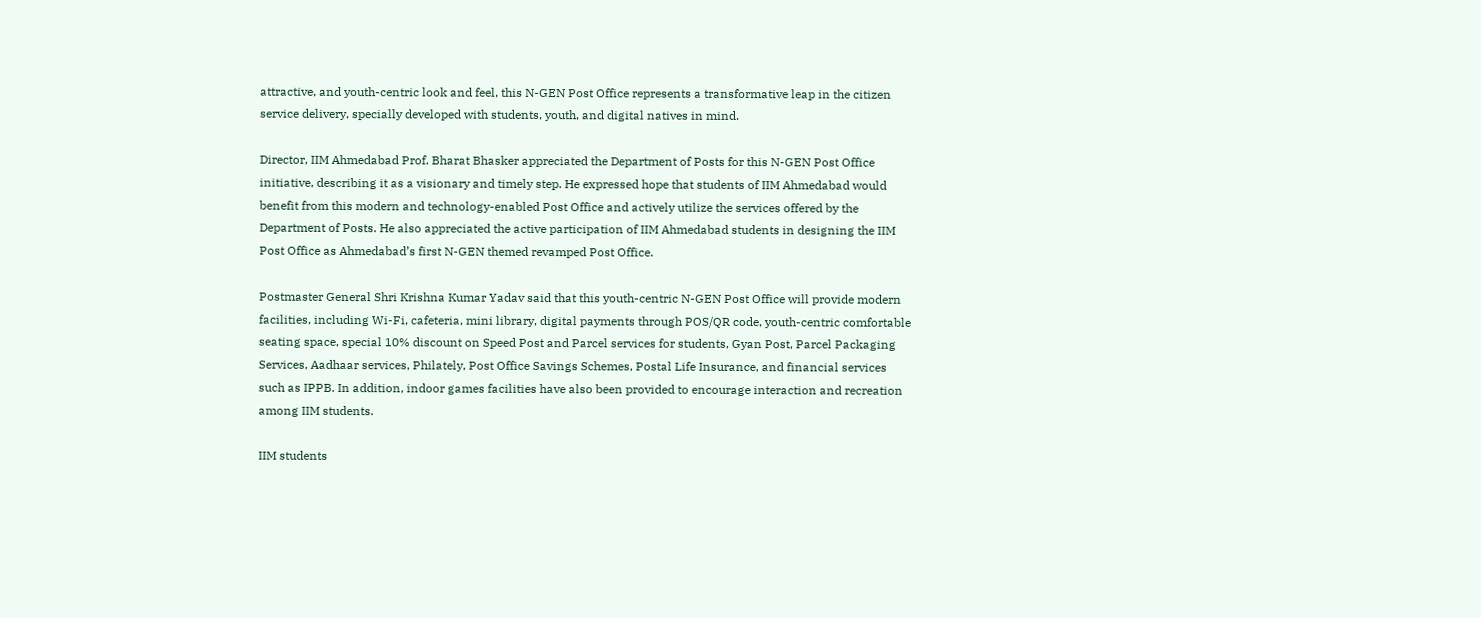attractive, and youth-centric look and feel, this N-GEN Post Office represents a transformative leap in the citizen service delivery, specially developed with students, youth, and digital natives in mind.

Director, IIM Ahmedabad Prof. Bharat Bhasker appreciated the Department of Posts for this N-GEN Post Office initiative, describing it as a visionary and timely step. He expressed hope that students of IIM Ahmedabad would benefit from this modern and technology-enabled Post Office and actively utilize the services offered by the Department of Posts. He also appreciated the active participation of IIM Ahmedabad students in designing the IIM Post Office as Ahmedabad’s first N-GEN themed revamped Post Office.

Postmaster General Shri Krishna Kumar Yadav said that this youth-centric N-GEN Post Office will provide modern facilities, including Wi-Fi, cafeteria, mini library, digital payments through POS/QR code, youth-centric comfortable seating space, special 10% discount on Speed Post and Parcel services for students, Gyan Post, Parcel Packaging Services, Aadhaar services, Philately, Post Office Savings Schemes, Postal Life Insurance, and financial services such as IPPB. In addition, indoor games facilities have also been provided to encourage interaction and recreation among IIM students.

IIM students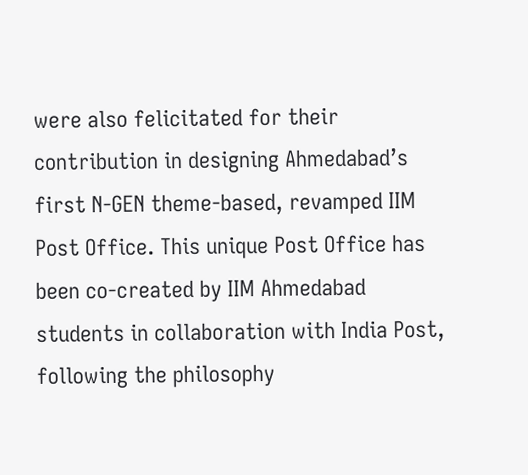were also felicitated for their contribution in designing Ahmedabad’s first N-GEN theme-based, revamped IIM Post Office. This unique Post Office has been co-created by IIM Ahmedabad students in collaboration with India Post, following the philosophy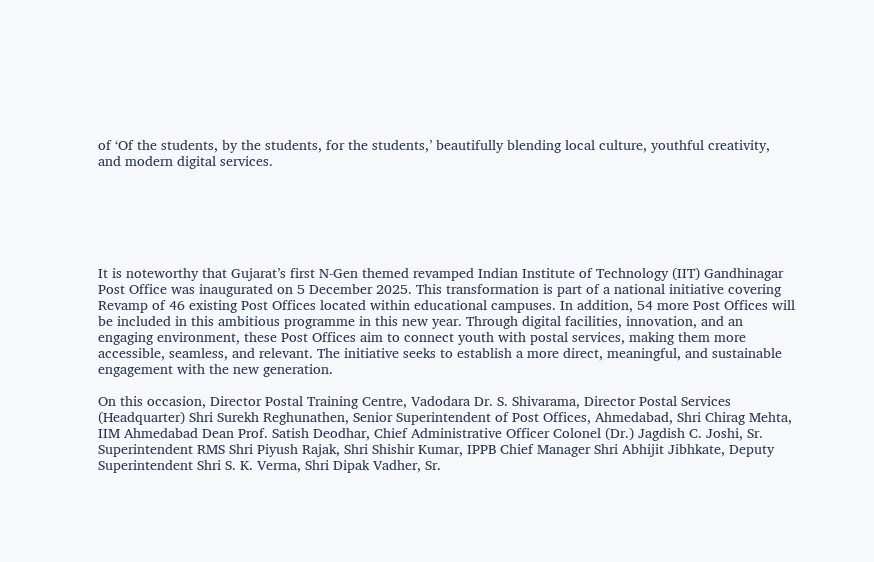of ‘Of the students, by the students, for the students,’ beautifully blending local culture, youthful creativity, and modern digital services.






It is noteworthy that Gujarat’s first N-Gen themed revamped Indian Institute of Technology (IIT) Gandhinagar Post Office was inaugurated on 5 December 2025. This transformation is part of a national initiative covering Revamp of 46 existing Post Offices located within educational campuses. In addition, 54 more Post Offices will be included in this ambitious programme in this new year. Through digital facilities, innovation, and an engaging environment, these Post Offices aim to connect youth with postal services, making them more accessible, seamless, and relevant. The initiative seeks to establish a more direct, meaningful, and sustainable engagement with the new generation.

On this occasion, Director Postal Training Centre, Vadodara Dr. S. Shivarama, Director Postal Services (Headquarter) Shri Surekh Reghunathen, Senior Superintendent of Post Offices, Ahmedabad, Shri Chirag Mehta, IIM Ahmedabad Dean Prof. Satish Deodhar, Chief Administrative Officer Colonel (Dr.) Jagdish C. Joshi, Sr. Superintendent RMS Shri Piyush Rajak, Shri Shishir Kumar, IPPB Chief Manager Shri Abhijit Jibhkate, Deputy Superintendent Shri S. K. Verma, Shri Dipak Vadher, Sr.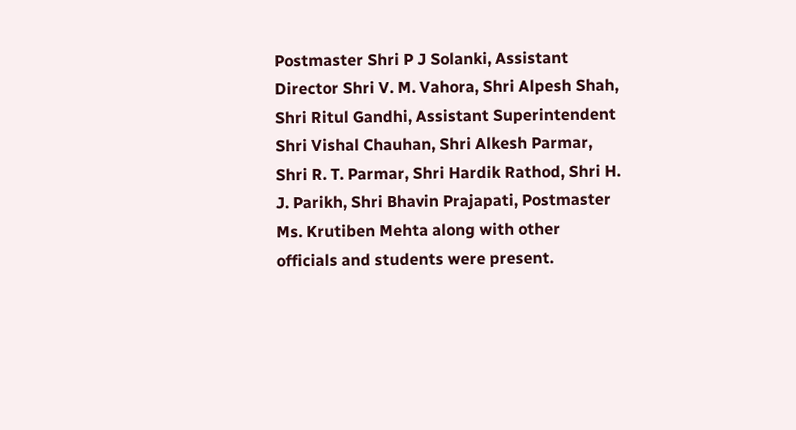Postmaster Shri P J Solanki, Assistant Director Shri V. M. Vahora, Shri Alpesh Shah, Shri Ritul Gandhi, Assistant Superintendent Shri Vishal Chauhan, Shri Alkesh Parmar, Shri R. T. Parmar, Shri Hardik Rathod, Shri H. J. Parikh, Shri Bhavin Prajapati, Postmaster Ms. Krutiben Mehta along with other officials and students were present.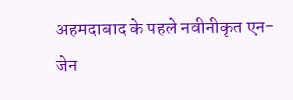अहमदाबाद के पहले नवीनीकृत एन-जेन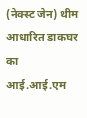(नेक्स्ट जेन) थीम आधारित डाकघर का आई.आई.एम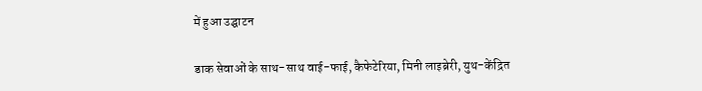में हुआ उद्घाटन

डाक सेवाओं के साथ-साथ वाई-फाई, कैफेटेरिया, मिनी लाइब्रेरी, युथ-केंद्रित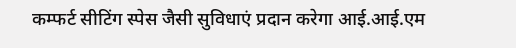कम्फर्ट सीटिंग स्पेस जैसी सुविधाएं प्रदान करेगा आई.आई.एम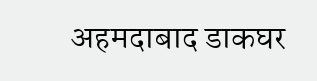अहमदाबाद डाकघर